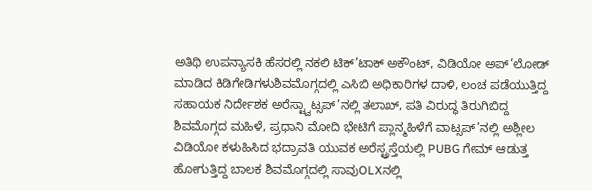ಅತಿಥಿ ಉಪನ್ಯಾಸಕಿ ಹೆಸರಲ್ಲಿ ನಕಲಿ ಟಿಕ್’ಟಾಕ್ ಅಕೌಂಟ್, ವಿಡಿಯೋ ಅಪ್’ಲೋಡ್ ಮಾಡಿದ ಕಿಡಿಗೇಡಿಗಳುಶಿವಮೊಗ್ಗದಲ್ಲಿ ಎಸಿಬಿ ಅಧಿಕಾರಿಗಳ ದಾಳಿ, ಲಂಚ ಪಡೆಯುತ್ತಿದ್ದ ಸಹಾಯಕ ನಿರ್ದೇಶಕ ಅರೆಸ್ಟ್ವಾಟ್ಸಪ್’ನಲ್ಲಿ ತಲಾಖ್, ಪತಿ ವಿರುದ್ಧ ತಿರುಗಿಬಿದ್ದ ಶಿವಮೊಗ್ಗದ ಮಹಿಳೆ, ಪ್ರಧಾನಿ ಮೋದಿ ಭೇಟಿಗೆ ಪ್ಲಾನ್ಮಹಿಳೆಗೆ ವಾಟ್ಸಪ್’ನಲ್ಲಿ ಅಶ್ಲೀಲ ವಿಡಿಯೋ ಕಳುಹಿಸಿದ ಭದ್ರಾವತಿ ಯುವಕ ಅರೆಸ್ಟ್ರಸ್ತೆಯಲ್ಲಿ PUBG ಗೇಮ್ ಆಡುತ್ತ ಹೋಗುತ್ತಿದ್ದ ಬಾಲಕ ಶಿವಮೊಗ್ಗದಲ್ಲಿ ಸಾವುOLXನಲ್ಲಿ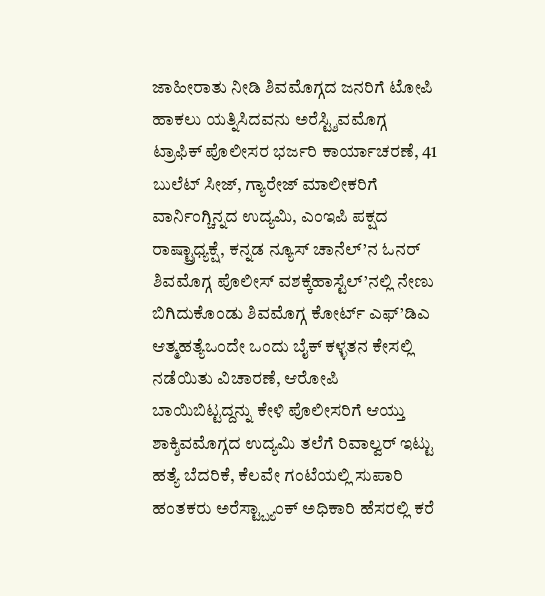ಜಾಹೀರಾತು ನೀಡಿ ಶಿವಮೊಗ್ಗದ ಜನರಿಗೆ ಟೋಪಿ ಹಾಕಲು ಯತ್ನಿಸಿದವನು ಅರೆಸ್ಟ್ಶಿವಮೊಗ್ಗ ಟ್ರಾಫಿಕ್ ಪೊಲೀಸರ ಭರ್ಜರಿ ಕಾರ್ಯಾಚರಣೆ, 41 ಬುಲೆಟ್ ಸೀಜ್, ಗ್ಯಾರೇಜ್ ಮಾಲೀಕರಿಗೆ ವಾರ್ನಿಂಗ್ಚಿನ್ನದ ಉದ್ಯಮಿ, ಎಂಇಪಿ ಪಕ್ಷದ ರಾಷ್ಟ್ರಾಧ್ಯಕ್ಷೆ, ಕನ್ನಡ ನ್ಯೂಸ್ ಚಾನೆಲ್’ನ ಓನರ್ ಶಿವಮೊಗ್ಗ ಪೊಲೀಸ್ ವಶಕ್ಕೆಹಾಸ್ಟೆಲ್’ನಲ್ಲಿ ನೇಣು ಬಿಗಿದುಕೊಂಡು ಶಿವಮೊಗ್ಗ ಕೋರ್ಟ್ ಎಫ್’ಡಿಎ ಆತ್ಮಹತ್ಯೆಒಂದೇ ಒಂದು ಬೈಕ್ ಕಳ್ಳತನ ಕೇಸಲ್ಲಿ ನಡೆಯಿತು ವಿಚಾರಣೆ, ಆರೋಪಿ ಬಾಯಿಬಿಟ್ಟದ್ದನ್ನು ಕೇಳಿ ಪೊಲೀಸರಿಗೆ ಆಯ್ತು ಶಾಕ್ಶಿವಮೊಗ್ಗದ ಉದ್ಯಮಿ ತಲೆಗೆ ರಿವಾಲ್ವರ್ ಇಟ್ಟು ಹತ್ಯೆ ಬೆದರಿಕೆ, ಕೆಲವೇ ಗಂಟೆಯಲ್ಲಿ ಸುಪಾರಿ ಹಂತಕರು ಅರೆಸ್ಟ್ಬ್ಯಾಂಕ್ ಅಧಿಕಾರಿ ಹೆಸರಲ್ಲಿ ಕರೆ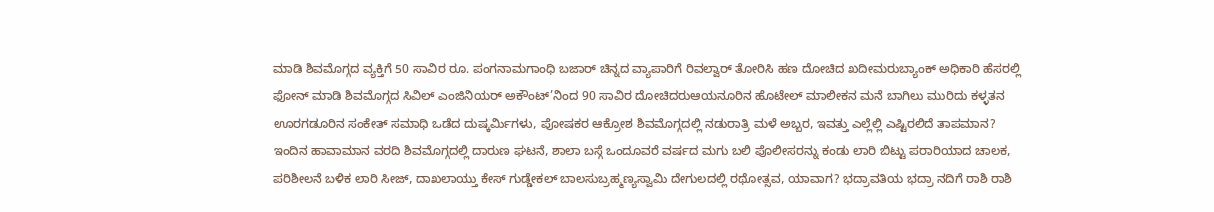ಮಾಡಿ ಶಿವಮೊಗ್ಗದ ವ್ಯಕ್ತಿಗೆ 50 ಸಾವಿರ ರೂ. ಪಂಗನಾಮಗಾಂಧಿ ಬಜಾರ್ ಚಿನ್ನದ ವ್ಯಾಪಾರಿಗೆ ರಿವಲ್ವಾರ್ ತೋರಿಸಿ ಹಣ ದೋಚಿದ ಖದೀಮರುಬ್ಯಾಂಕ್ ಅಧಿಕಾರಿ ಹೆಸರಲ್ಲಿ ಫೋನ್ ಮಾಡಿ ಶಿವಮೊಗ್ಗದ ಸಿವಿಲ್ ಎಂಜಿನಿಯರ್ ಅಕೌಂಟ್’ನಿಂದ 90 ಸಾವಿರ ದೋಚಿದರುಆಯನೂರಿನ ಹೊಟೇಲ್ ಮಾಲೀಕನ ಮನೆ ಬಾಗಿಲು ಮುರಿದು ಕಳ್ಳತನ ಊರಗಡೂರಿನ ಸಂಕೇತ್ ಸಮಾಧಿ ಒಡೆದ ದುಷ್ಕರ್ಮಿಗಳು, ಪೋಷಕರ ಆಕ್ರೋಶ ಶಿವಮೊಗ್ಗದಲ್ಲಿ ನಡುರಾತ್ರಿ ಮಳೆ ಅಬ್ಬರ, ಇವತ್ತು ಎಲ್ಲೆಲ್ಲಿ ಎಷ್ಟಿರಲಿದೆ ತಾಪಮಾನ? ಇಂದಿನ ಹಾವಾಮಾನ ವರದಿ ಶಿವಮೊಗ್ಗದಲ್ಲಿ ದಾರುಣ ಘಟನೆ, ಶಾಲಾ ಬಸ್ಗೆ ಒಂದೂವರೆ ವರ್ಷದ ಮಗು ಬಲಿ ಪೊಲೀಸರನ್ನು ಕಂಡು ಲಾರಿ ಬಿಟ್ಟು ಪರಾರಿಯಾದ ಚಾಲಕ, ಪರಿಶೀಲನೆ ಬಳಿಕ ಲಾರಿ ಸೀಜ್, ದಾಖಲಾಯ್ತು ಕೇಸ್ ಗುಡ್ಡೇಕಲ್ ಬಾಲಸುಬ್ರಹ್ಮಣ್ಯಸ್ವಾಮಿ ದೇಗುಲದಲ್ಲಿ ರಥೋತ್ಸವ, ಯಾವಾಗ? ಭದ್ರಾವತಿಯ ಭದ್ರಾ ನದಿಗೆ ರಾಶಿ ರಾಶಿ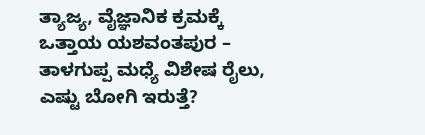ತ್ಯಾಜ್ಯ, ವೈಜ್ಞಾನಿಕ ಕ್ರಮಕ್ಕೆ ಒತ್ತಾಯ ಯಶವಂತಪುರ – ತಾಳಗುಪ್ಪ ಮಧ್ಯೆ ವಿಶೇಷ ರೈಲು, ಎಷ್ಟು ಬೋಗಿ ಇರುತ್ತೆ?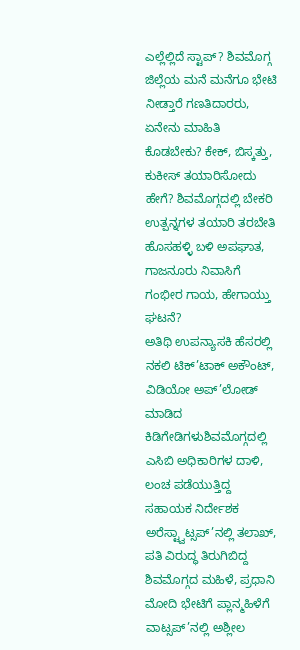ಎಲ್ಲೆಲ್ಲಿದೆ ಸ್ಟಾಪ್? ಶಿವಮೊಗ್ಗ ಜಿಲ್ಲೆಯ ಮನೆ ಮನೆಗೂ ಭೇಟಿ ನೀಡ್ತಾರೆ ಗಣತಿದಾರರು, ಏನೇನು ಮಾಹಿತಿ ಕೊಡಬೇಕು? ಕೇಕ್, ಬಿಸ್ಕತ್ತು, ಕುಕೀಸ್ ತಯಾರಿಸೋದು ಹೇಗೆ? ಶಿವಮೊಗ್ಗದಲ್ಲಿ ಬೇಕರಿ ಉತ್ಪನ್ನಗಳ ತಯಾರಿ ತರಬೇತಿ ಹೊಸಹಳ್ಳಿ ಬಳಿ ಅಪಘಾತ, ಗಾಜನೂರು ನಿವಾಸಿಗೆ ಗಂಭೀರ ಗಾಯ, ಹೇಗಾಯ್ತು ಘಟನೆ?
ಅತಿಥಿ ಉಪನ್ಯಾಸಕಿ ಹೆಸರಲ್ಲಿ ನಕಲಿ ಟಿಕ್’ಟಾಕ್ ಅಕೌಂಟ್, ವಿಡಿಯೋ ಅಪ್’ಲೋಡ್ ಮಾಡಿದ ಕಿಡಿಗೇಡಿಗಳುಶಿವಮೊಗ್ಗದಲ್ಲಿ ಎಸಿಬಿ ಅಧಿಕಾರಿಗಳ ದಾಳಿ, ಲಂಚ ಪಡೆಯುತ್ತಿದ್ದ ಸಹಾಯಕ ನಿರ್ದೇಶಕ ಅರೆಸ್ಟ್ವಾಟ್ಸಪ್’ನಲ್ಲಿ ತಲಾಖ್, ಪತಿ ವಿರುದ್ಧ ತಿರುಗಿಬಿದ್ದ ಶಿವಮೊಗ್ಗದ ಮಹಿಳೆ, ಪ್ರಧಾನಿ ಮೋದಿ ಭೇಟಿಗೆ ಪ್ಲಾನ್ಮಹಿಳೆಗೆ ವಾಟ್ಸಪ್’ನಲ್ಲಿ ಅಶ್ಲೀಲ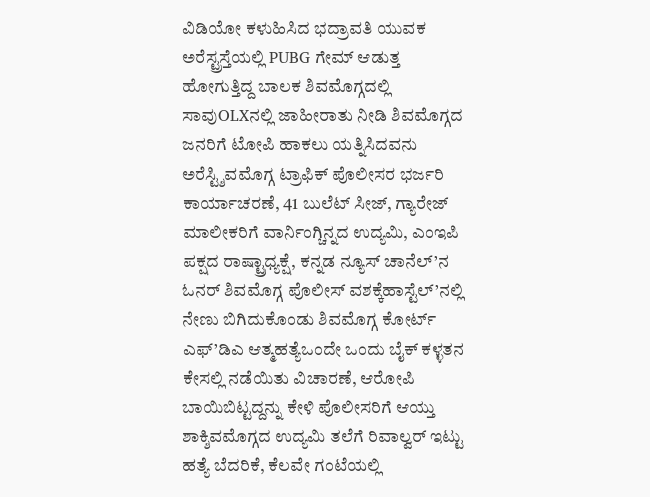ವಿಡಿಯೋ ಕಳುಹಿಸಿದ ಭದ್ರಾವತಿ ಯುವಕ ಅರೆಸ್ಟ್ರಸ್ತೆಯಲ್ಲಿ PUBG ಗೇಮ್ ಆಡುತ್ತ ಹೋಗುತ್ತಿದ್ದ ಬಾಲಕ ಶಿವಮೊಗ್ಗದಲ್ಲಿ ಸಾವುOLXನಲ್ಲಿ ಜಾಹೀರಾತು ನೀಡಿ ಶಿವಮೊಗ್ಗದ ಜನರಿಗೆ ಟೋಪಿ ಹಾಕಲು ಯತ್ನಿಸಿದವನು ಅರೆಸ್ಟ್ಶಿವಮೊಗ್ಗ ಟ್ರಾಫಿಕ್ ಪೊಲೀಸರ ಭರ್ಜರಿ ಕಾರ್ಯಾಚರಣೆ, 41 ಬುಲೆಟ್ ಸೀಜ್, ಗ್ಯಾರೇಜ್ ಮಾಲೀಕರಿಗೆ ವಾರ್ನಿಂಗ್ಚಿನ್ನದ ಉದ್ಯಮಿ, ಎಂಇಪಿ ಪಕ್ಷದ ರಾಷ್ಟ್ರಾಧ್ಯಕ್ಷೆ, ಕನ್ನಡ ನ್ಯೂಸ್ ಚಾನೆಲ್’ನ ಓನರ್ ಶಿವಮೊಗ್ಗ ಪೊಲೀಸ್ ವಶಕ್ಕೆಹಾಸ್ಟೆಲ್’ನಲ್ಲಿ ನೇಣು ಬಿಗಿದುಕೊಂಡು ಶಿವಮೊಗ್ಗ ಕೋರ್ಟ್ ಎಫ್’ಡಿಎ ಆತ್ಮಹತ್ಯೆಒಂದೇ ಒಂದು ಬೈಕ್ ಕಳ್ಳತನ ಕೇಸಲ್ಲಿ ನಡೆಯಿತು ವಿಚಾರಣೆ, ಆರೋಪಿ ಬಾಯಿಬಿಟ್ಟದ್ದನ್ನು ಕೇಳಿ ಪೊಲೀಸರಿಗೆ ಆಯ್ತು ಶಾಕ್ಶಿವಮೊಗ್ಗದ ಉದ್ಯಮಿ ತಲೆಗೆ ರಿವಾಲ್ವರ್ ಇಟ್ಟು ಹತ್ಯೆ ಬೆದರಿಕೆ, ಕೆಲವೇ ಗಂಟೆಯಲ್ಲಿ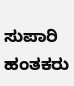ಸುಪಾರಿ ಹಂತಕರು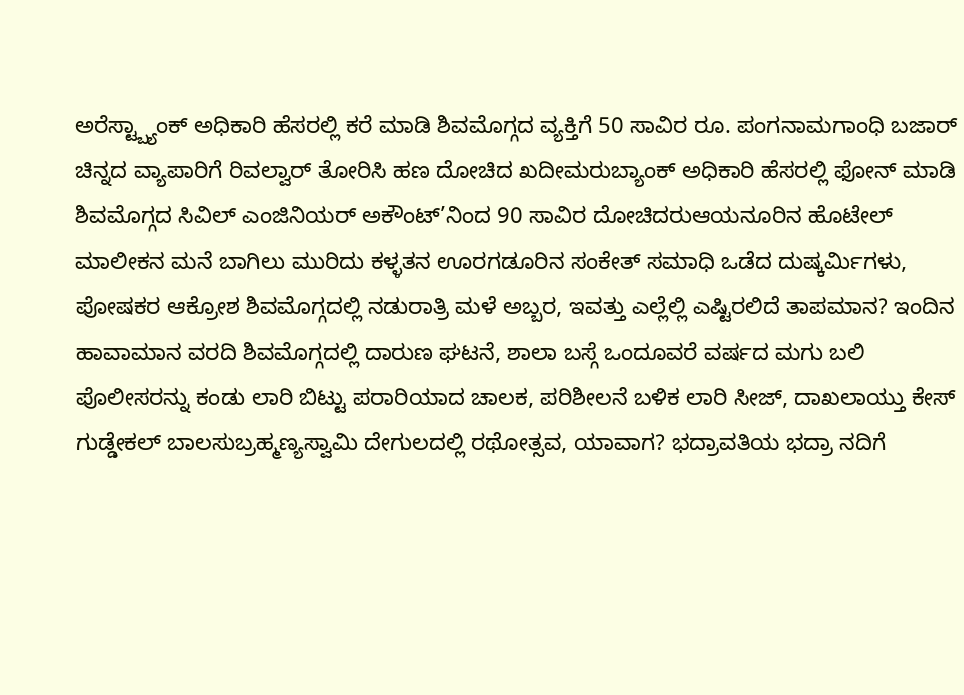ಅರೆಸ್ಟ್ಬ್ಯಾಂಕ್ ಅಧಿಕಾರಿ ಹೆಸರಲ್ಲಿ ಕರೆ ಮಾಡಿ ಶಿವಮೊಗ್ಗದ ವ್ಯಕ್ತಿಗೆ 50 ಸಾವಿರ ರೂ. ಪಂಗನಾಮಗಾಂಧಿ ಬಜಾರ್ ಚಿನ್ನದ ವ್ಯಾಪಾರಿಗೆ ರಿವಲ್ವಾರ್ ತೋರಿಸಿ ಹಣ ದೋಚಿದ ಖದೀಮರುಬ್ಯಾಂಕ್ ಅಧಿಕಾರಿ ಹೆಸರಲ್ಲಿ ಫೋನ್ ಮಾಡಿ ಶಿವಮೊಗ್ಗದ ಸಿವಿಲ್ ಎಂಜಿನಿಯರ್ ಅಕೌಂಟ್’ನಿಂದ 90 ಸಾವಿರ ದೋಚಿದರುಆಯನೂರಿನ ಹೊಟೇಲ್ ಮಾಲೀಕನ ಮನೆ ಬಾಗಿಲು ಮುರಿದು ಕಳ್ಳತನ ಊರಗಡೂರಿನ ಸಂಕೇತ್ ಸಮಾಧಿ ಒಡೆದ ದುಷ್ಕರ್ಮಿಗಳು, ಪೋಷಕರ ಆಕ್ರೋಶ ಶಿವಮೊಗ್ಗದಲ್ಲಿ ನಡುರಾತ್ರಿ ಮಳೆ ಅಬ್ಬರ, ಇವತ್ತು ಎಲ್ಲೆಲ್ಲಿ ಎಷ್ಟಿರಲಿದೆ ತಾಪಮಾನ? ಇಂದಿನ ಹಾವಾಮಾನ ವರದಿ ಶಿವಮೊಗ್ಗದಲ್ಲಿ ದಾರುಣ ಘಟನೆ, ಶಾಲಾ ಬಸ್ಗೆ ಒಂದೂವರೆ ವರ್ಷದ ಮಗು ಬಲಿ ಪೊಲೀಸರನ್ನು ಕಂಡು ಲಾರಿ ಬಿಟ್ಟು ಪರಾರಿಯಾದ ಚಾಲಕ, ಪರಿಶೀಲನೆ ಬಳಿಕ ಲಾರಿ ಸೀಜ್, ದಾಖಲಾಯ್ತು ಕೇಸ್ ಗುಡ್ಡೇಕಲ್ ಬಾಲಸುಬ್ರಹ್ಮಣ್ಯಸ್ವಾಮಿ ದೇಗುಲದಲ್ಲಿ ರಥೋತ್ಸವ, ಯಾವಾಗ? ಭದ್ರಾವತಿಯ ಭದ್ರಾ ನದಿಗೆ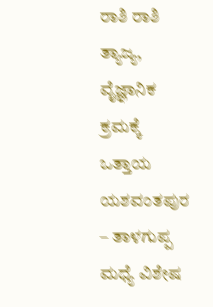ರಾಶಿ ರಾಶಿ ತ್ಯಾಜ್ಯ, ವೈಜ್ಞಾನಿಕ ಕ್ರಮಕ್ಕೆ ಒತ್ತಾಯ ಯಶವಂತಪುರ – ತಾಳಗುಪ್ಪ ಮಧ್ಯೆ ವಿಶೇಷ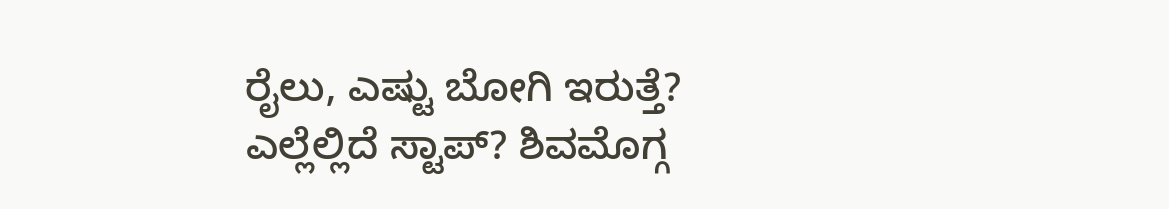ರೈಲು, ಎಷ್ಟು ಬೋಗಿ ಇರುತ್ತೆ? ಎಲ್ಲೆಲ್ಲಿದೆ ಸ್ಟಾಪ್? ಶಿವಮೊಗ್ಗ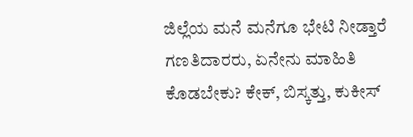ಜಿಲ್ಲೆಯ ಮನೆ ಮನೆಗೂ ಭೇಟಿ ನೀಡ್ತಾರೆ ಗಣತಿದಾರರು, ಏನೇನು ಮಾಹಿತಿ ಕೊಡಬೇಕು? ಕೇಕ್, ಬಿಸ್ಕತ್ತು, ಕುಕೀಸ್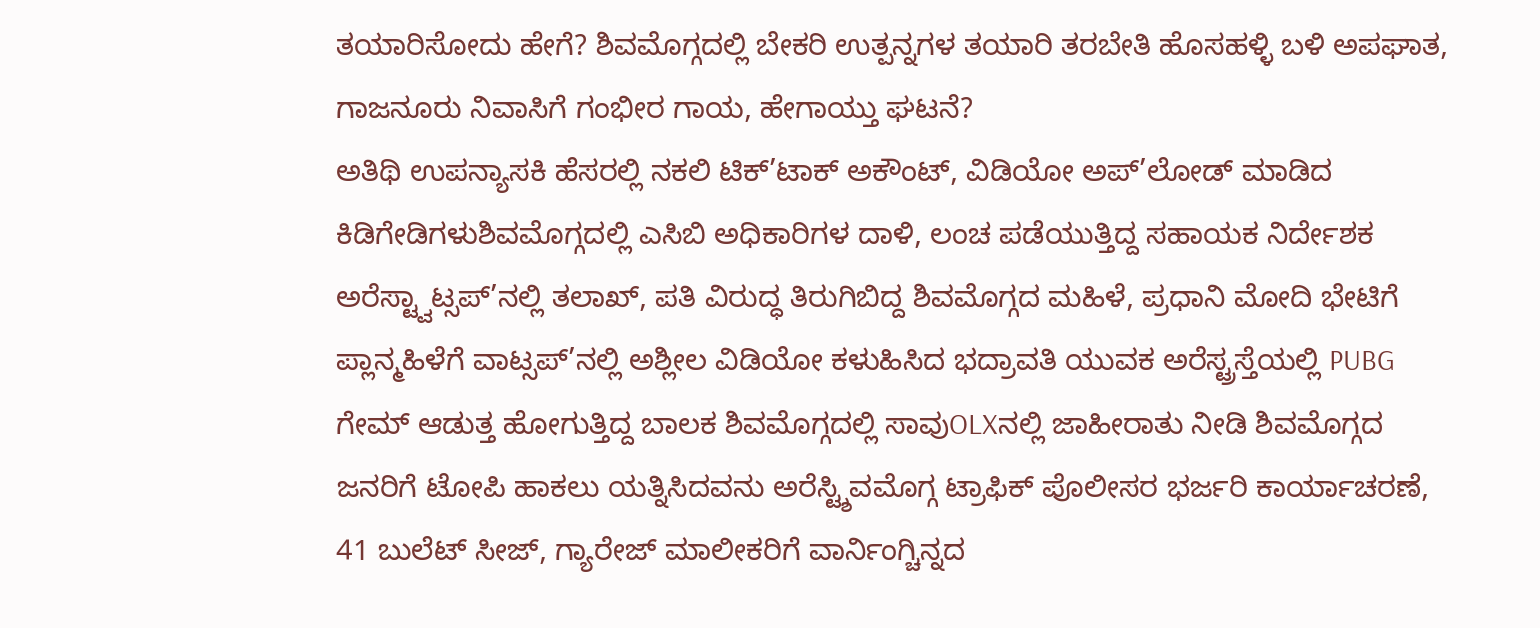ತಯಾರಿಸೋದು ಹೇಗೆ? ಶಿವಮೊಗ್ಗದಲ್ಲಿ ಬೇಕರಿ ಉತ್ಪನ್ನಗಳ ತಯಾರಿ ತರಬೇತಿ ಹೊಸಹಳ್ಳಿ ಬಳಿ ಅಪಘಾತ, ಗಾಜನೂರು ನಿವಾಸಿಗೆ ಗಂಭೀರ ಗಾಯ, ಹೇಗಾಯ್ತು ಘಟನೆ?
ಅತಿಥಿ ಉಪನ್ಯಾಸಕಿ ಹೆಸರಲ್ಲಿ ನಕಲಿ ಟಿಕ್’ಟಾಕ್ ಅಕೌಂಟ್, ವಿಡಿಯೋ ಅಪ್’ಲೋಡ್ ಮಾಡಿದ ಕಿಡಿಗೇಡಿಗಳುಶಿವಮೊಗ್ಗದಲ್ಲಿ ಎಸಿಬಿ ಅಧಿಕಾರಿಗಳ ದಾಳಿ, ಲಂಚ ಪಡೆಯುತ್ತಿದ್ದ ಸಹಾಯಕ ನಿರ್ದೇಶಕ ಅರೆಸ್ಟ್ವಾಟ್ಸಪ್’ನಲ್ಲಿ ತಲಾಖ್, ಪತಿ ವಿರುದ್ಧ ತಿರುಗಿಬಿದ್ದ ಶಿವಮೊಗ್ಗದ ಮಹಿಳೆ, ಪ್ರಧಾನಿ ಮೋದಿ ಭೇಟಿಗೆ ಪ್ಲಾನ್ಮಹಿಳೆಗೆ ವಾಟ್ಸಪ್’ನಲ್ಲಿ ಅಶ್ಲೀಲ ವಿಡಿಯೋ ಕಳುಹಿಸಿದ ಭದ್ರಾವತಿ ಯುವಕ ಅರೆಸ್ಟ್ರಸ್ತೆಯಲ್ಲಿ PUBG ಗೇಮ್ ಆಡುತ್ತ ಹೋಗುತ್ತಿದ್ದ ಬಾಲಕ ಶಿವಮೊಗ್ಗದಲ್ಲಿ ಸಾವುOLXನಲ್ಲಿ ಜಾಹೀರಾತು ನೀಡಿ ಶಿವಮೊಗ್ಗದ ಜನರಿಗೆ ಟೋಪಿ ಹಾಕಲು ಯತ್ನಿಸಿದವನು ಅರೆಸ್ಟ್ಶಿವಮೊಗ್ಗ ಟ್ರಾಫಿಕ್ ಪೊಲೀಸರ ಭರ್ಜರಿ ಕಾರ್ಯಾಚರಣೆ, 41 ಬುಲೆಟ್ ಸೀಜ್, ಗ್ಯಾರೇಜ್ ಮಾಲೀಕರಿಗೆ ವಾರ್ನಿಂಗ್ಚಿನ್ನದ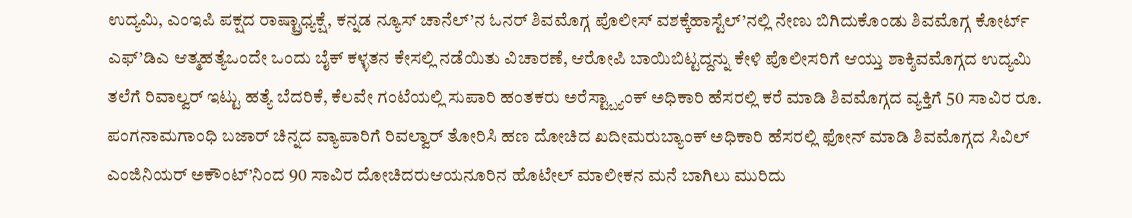ಉದ್ಯಮಿ, ಎಂಇಪಿ ಪಕ್ಷದ ರಾಷ್ಟ್ರಾಧ್ಯಕ್ಷೆ, ಕನ್ನಡ ನ್ಯೂಸ್ ಚಾನೆಲ್’ನ ಓನರ್ ಶಿವಮೊಗ್ಗ ಪೊಲೀಸ್ ವಶಕ್ಕೆಹಾಸ್ಟೆಲ್’ನಲ್ಲಿ ನೇಣು ಬಿಗಿದುಕೊಂಡು ಶಿವಮೊಗ್ಗ ಕೋರ್ಟ್ ಎಫ್’ಡಿಎ ಆತ್ಮಹತ್ಯೆಒಂದೇ ಒಂದು ಬೈಕ್ ಕಳ್ಳತನ ಕೇಸಲ್ಲಿ ನಡೆಯಿತು ವಿಚಾರಣೆ, ಆರೋಪಿ ಬಾಯಿಬಿಟ್ಟದ್ದನ್ನು ಕೇಳಿ ಪೊಲೀಸರಿಗೆ ಆಯ್ತು ಶಾಕ್ಶಿವಮೊಗ್ಗದ ಉದ್ಯಮಿ ತಲೆಗೆ ರಿವಾಲ್ವರ್ ಇಟ್ಟು ಹತ್ಯೆ ಬೆದರಿಕೆ, ಕೆಲವೇ ಗಂಟೆಯಲ್ಲಿ ಸುಪಾರಿ ಹಂತಕರು ಅರೆಸ್ಟ್ಬ್ಯಾಂಕ್ ಅಧಿಕಾರಿ ಹೆಸರಲ್ಲಿ ಕರೆ ಮಾಡಿ ಶಿವಮೊಗ್ಗದ ವ್ಯಕ್ತಿಗೆ 50 ಸಾವಿರ ರೂ. ಪಂಗನಾಮಗಾಂಧಿ ಬಜಾರ್ ಚಿನ್ನದ ವ್ಯಾಪಾರಿಗೆ ರಿವಲ್ವಾರ್ ತೋರಿಸಿ ಹಣ ದೋಚಿದ ಖದೀಮರುಬ್ಯಾಂಕ್ ಅಧಿಕಾರಿ ಹೆಸರಲ್ಲಿ ಫೋನ್ ಮಾಡಿ ಶಿವಮೊಗ್ಗದ ಸಿವಿಲ್ ಎಂಜಿನಿಯರ್ ಅಕೌಂಟ್’ನಿಂದ 90 ಸಾವಿರ ದೋಚಿದರುಆಯನೂರಿನ ಹೊಟೇಲ್ ಮಾಲೀಕನ ಮನೆ ಬಾಗಿಲು ಮುರಿದು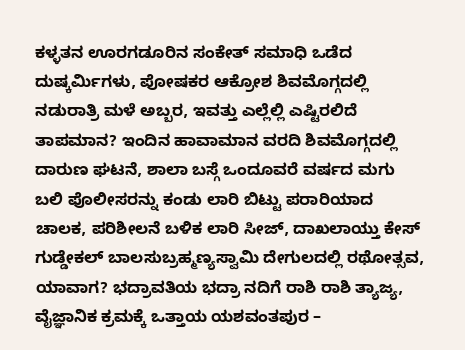ಕಳ್ಳತನ ಊರಗಡೂರಿನ ಸಂಕೇತ್ ಸಮಾಧಿ ಒಡೆದ ದುಷ್ಕರ್ಮಿಗಳು, ಪೋಷಕರ ಆಕ್ರೋಶ ಶಿವಮೊಗ್ಗದಲ್ಲಿ ನಡುರಾತ್ರಿ ಮಳೆ ಅಬ್ಬರ, ಇವತ್ತು ಎಲ್ಲೆಲ್ಲಿ ಎಷ್ಟಿರಲಿದೆ ತಾಪಮಾನ? ಇಂದಿನ ಹಾವಾಮಾನ ವರದಿ ಶಿವಮೊಗ್ಗದಲ್ಲಿ ದಾರುಣ ಘಟನೆ, ಶಾಲಾ ಬಸ್ಗೆ ಒಂದೂವರೆ ವರ್ಷದ ಮಗು ಬಲಿ ಪೊಲೀಸರನ್ನು ಕಂಡು ಲಾರಿ ಬಿಟ್ಟು ಪರಾರಿಯಾದ ಚಾಲಕ, ಪರಿಶೀಲನೆ ಬಳಿಕ ಲಾರಿ ಸೀಜ್, ದಾಖಲಾಯ್ತು ಕೇಸ್ ಗುಡ್ಡೇಕಲ್ ಬಾಲಸುಬ್ರಹ್ಮಣ್ಯಸ್ವಾಮಿ ದೇಗುಲದಲ್ಲಿ ರಥೋತ್ಸವ, ಯಾವಾಗ? ಭದ್ರಾವತಿಯ ಭದ್ರಾ ನದಿಗೆ ರಾಶಿ ರಾಶಿ ತ್ಯಾಜ್ಯ, ವೈಜ್ಞಾನಿಕ ಕ್ರಮಕ್ಕೆ ಒತ್ತಾಯ ಯಶವಂತಪುರ –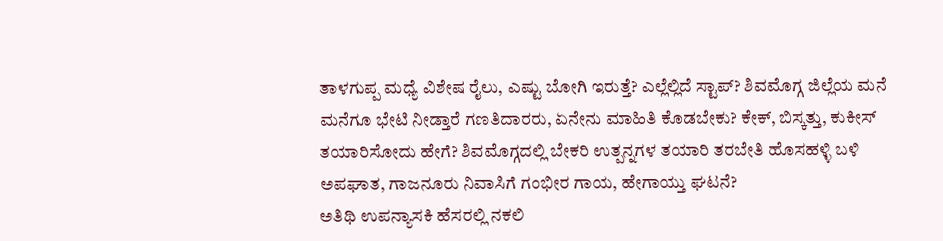ತಾಳಗುಪ್ಪ ಮಧ್ಯೆ ವಿಶೇಷ ರೈಲು, ಎಷ್ಟು ಬೋಗಿ ಇರುತ್ತೆ? ಎಲ್ಲೆಲ್ಲಿದೆ ಸ್ಟಾಪ್? ಶಿವಮೊಗ್ಗ ಜಿಲ್ಲೆಯ ಮನೆ ಮನೆಗೂ ಭೇಟಿ ನೀಡ್ತಾರೆ ಗಣತಿದಾರರು, ಏನೇನು ಮಾಹಿತಿ ಕೊಡಬೇಕು? ಕೇಕ್, ಬಿಸ್ಕತ್ತು, ಕುಕೀಸ್ ತಯಾರಿಸೋದು ಹೇಗೆ? ಶಿವಮೊಗ್ಗದಲ್ಲಿ ಬೇಕರಿ ಉತ್ಪನ್ನಗಳ ತಯಾರಿ ತರಬೇತಿ ಹೊಸಹಳ್ಳಿ ಬಳಿ ಅಪಘಾತ, ಗಾಜನೂರು ನಿವಾಸಿಗೆ ಗಂಭೀರ ಗಾಯ, ಹೇಗಾಯ್ತು ಘಟನೆ?
ಅತಿಥಿ ಉಪನ್ಯಾಸಕಿ ಹೆಸರಲ್ಲಿ ನಕಲಿ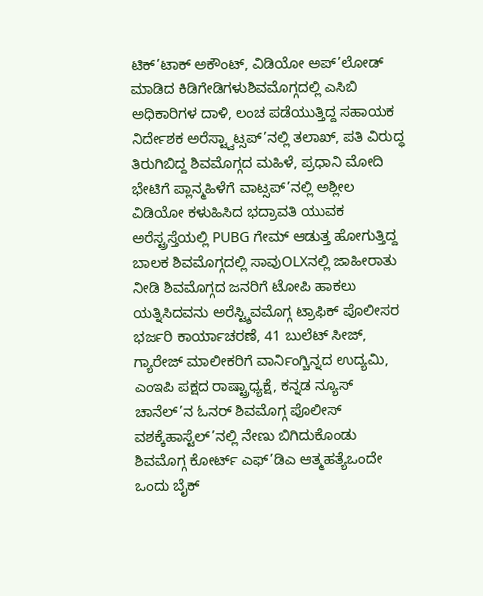ಟಿಕ್’ಟಾಕ್ ಅಕೌಂಟ್, ವಿಡಿಯೋ ಅಪ್’ಲೋಡ್ ಮಾಡಿದ ಕಿಡಿಗೇಡಿಗಳುಶಿವಮೊಗ್ಗದಲ್ಲಿ ಎಸಿಬಿ ಅಧಿಕಾರಿಗಳ ದಾಳಿ, ಲಂಚ ಪಡೆಯುತ್ತಿದ್ದ ಸಹಾಯಕ ನಿರ್ದೇಶಕ ಅರೆಸ್ಟ್ವಾಟ್ಸಪ್’ನಲ್ಲಿ ತಲಾಖ್, ಪತಿ ವಿರುದ್ಧ ತಿರುಗಿಬಿದ್ದ ಶಿವಮೊಗ್ಗದ ಮಹಿಳೆ, ಪ್ರಧಾನಿ ಮೋದಿ ಭೇಟಿಗೆ ಪ್ಲಾನ್ಮಹಿಳೆಗೆ ವಾಟ್ಸಪ್’ನಲ್ಲಿ ಅಶ್ಲೀಲ ವಿಡಿಯೋ ಕಳುಹಿಸಿದ ಭದ್ರಾವತಿ ಯುವಕ ಅರೆಸ್ಟ್ರಸ್ತೆಯಲ್ಲಿ PUBG ಗೇಮ್ ಆಡುತ್ತ ಹೋಗುತ್ತಿದ್ದ ಬಾಲಕ ಶಿವಮೊಗ್ಗದಲ್ಲಿ ಸಾವುOLXನಲ್ಲಿ ಜಾಹೀರಾತು ನೀಡಿ ಶಿವಮೊಗ್ಗದ ಜನರಿಗೆ ಟೋಪಿ ಹಾಕಲು ಯತ್ನಿಸಿದವನು ಅರೆಸ್ಟ್ಶಿವಮೊಗ್ಗ ಟ್ರಾಫಿಕ್ ಪೊಲೀಸರ ಭರ್ಜರಿ ಕಾರ್ಯಾಚರಣೆ, 41 ಬುಲೆಟ್ ಸೀಜ್, ಗ್ಯಾರೇಜ್ ಮಾಲೀಕರಿಗೆ ವಾರ್ನಿಂಗ್ಚಿನ್ನದ ಉದ್ಯಮಿ, ಎಂಇಪಿ ಪಕ್ಷದ ರಾಷ್ಟ್ರಾಧ್ಯಕ್ಷೆ, ಕನ್ನಡ ನ್ಯೂಸ್ ಚಾನೆಲ್’ನ ಓನರ್ ಶಿವಮೊಗ್ಗ ಪೊಲೀಸ್ ವಶಕ್ಕೆಹಾಸ್ಟೆಲ್’ನಲ್ಲಿ ನೇಣು ಬಿಗಿದುಕೊಂಡು ಶಿವಮೊಗ್ಗ ಕೋರ್ಟ್ ಎಫ್’ಡಿಎ ಆತ್ಮಹತ್ಯೆಒಂದೇ ಒಂದು ಬೈಕ್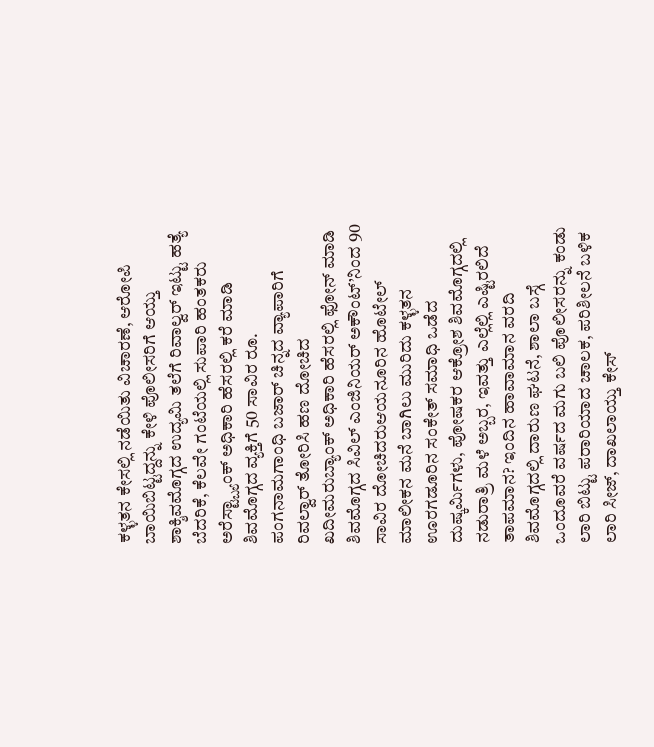ಕಳ್ಳತನ ಕೇಸಲ್ಲಿ ನಡೆಯಿತು ವಿಚಾರಣೆ, ಆರೋಪಿ ಬಾಯಿಬಿಟ್ಟದ್ದನ್ನು ಕೇಳಿ ಪೊಲೀಸರಿಗೆ ಆಯ್ತು ಶಾಕ್ಶಿವಮೊಗ್ಗದ ಉದ್ಯಮಿ ತಲೆಗೆ ರಿವಾಲ್ವರ್ ಇಟ್ಟು ಹತ್ಯೆ ಬೆದರಿಕೆ, ಕೆಲವೇ ಗಂಟೆಯಲ್ಲಿ ಸುಪಾರಿ ಹಂತಕರು ಅರೆಸ್ಟ್ಬ್ಯಾಂಕ್ ಅಧಿಕಾರಿ ಹೆಸರಲ್ಲಿ ಕರೆ ಮಾಡಿ ಶಿವಮೊಗ್ಗದ ವ್ಯಕ್ತಿಗೆ 50 ಸಾವಿರ ರೂ. ಪಂಗನಾಮಗಾಂಧಿ ಬಜಾರ್ ಚಿನ್ನದ ವ್ಯಾಪಾರಿಗೆ ರಿವಲ್ವಾರ್ ತೋರಿಸಿ ಹಣ ದೋಚಿದ ಖದೀಮರುಬ್ಯಾಂಕ್ ಅಧಿಕಾರಿ ಹೆಸರಲ್ಲಿ ಫೋನ್ ಮಾಡಿ ಶಿವಮೊಗ್ಗದ ಸಿವಿಲ್ ಎಂಜಿನಿಯರ್ ಅಕೌಂಟ್’ನಿಂದ 90 ಸಾವಿರ ದೋಚಿದರುಆಯನೂರಿನ ಹೊಟೇಲ್ ಮಾಲೀಕನ ಮನೆ ಬಾಗಿಲು ಮುರಿದು ಕಳ್ಳತನ ಊರಗಡೂರಿನ ಸಂಕೇತ್ ಸಮಾಧಿ ಒಡೆದ ದುಷ್ಕರ್ಮಿಗಳು, ಪೋಷಕರ ಆಕ್ರೋಶ ಶಿವಮೊಗ್ಗದಲ್ಲಿ ನಡುರಾತ್ರಿ ಮಳೆ ಅಬ್ಬರ, ಇವತ್ತು ಎಲ್ಲೆಲ್ಲಿ ಎಷ್ಟಿರಲಿದೆ ತಾಪಮಾನ? ಇಂದಿನ ಹಾವಾಮಾನ ವರದಿ ಶಿವಮೊಗ್ಗದಲ್ಲಿ ದಾರುಣ ಘಟನೆ, ಶಾಲಾ ಬಸ್ಗೆ ಒಂದೂವರೆ ವರ್ಷದ ಮಗು ಬಲಿ ಪೊಲೀಸರನ್ನು ಕಂಡು ಲಾರಿ ಬಿಟ್ಟು ಪರಾರಿಯಾದ ಚಾಲಕ, ಪರಿಶೀಲನೆ ಬಳಿಕ ಲಾರಿ ಸೀಜ್, ದಾಖಲಾಯ್ತು ಕೇಸ್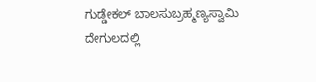ಗುಡ್ಡೇಕಲ್ ಬಾಲಸುಬ್ರಹ್ಮಣ್ಯಸ್ವಾಮಿ ದೇಗುಲದಲ್ಲಿ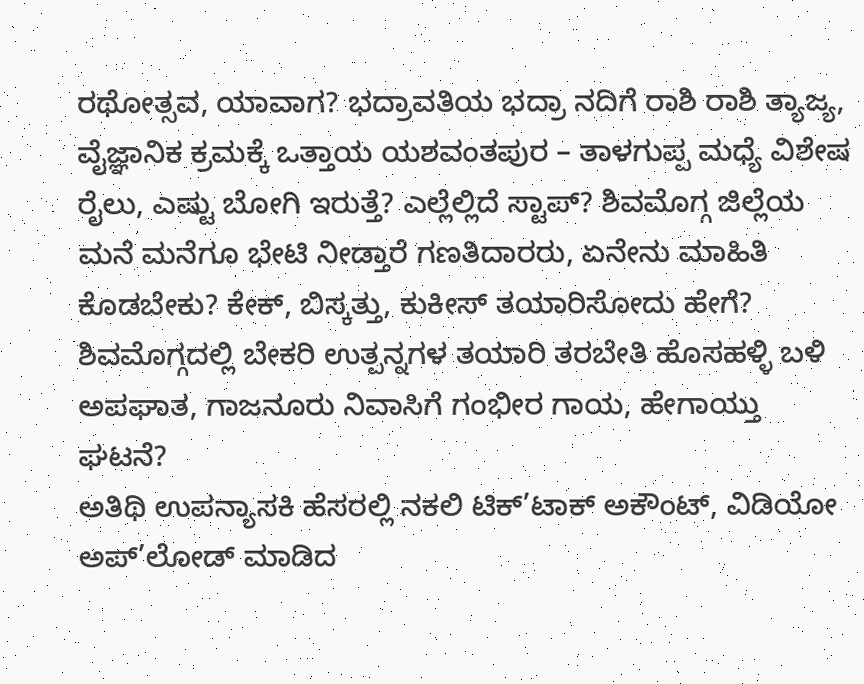ರಥೋತ್ಸವ, ಯಾವಾಗ? ಭದ್ರಾವತಿಯ ಭದ್ರಾ ನದಿಗೆ ರಾಶಿ ರಾಶಿ ತ್ಯಾಜ್ಯ, ವೈಜ್ಞಾನಿಕ ಕ್ರಮಕ್ಕೆ ಒತ್ತಾಯ ಯಶವಂತಪುರ – ತಾಳಗುಪ್ಪ ಮಧ್ಯೆ ವಿಶೇಷ ರೈಲು, ಎಷ್ಟು ಬೋಗಿ ಇರುತ್ತೆ? ಎಲ್ಲೆಲ್ಲಿದೆ ಸ್ಟಾಪ್? ಶಿವಮೊಗ್ಗ ಜಿಲ್ಲೆಯ ಮನೆ ಮನೆಗೂ ಭೇಟಿ ನೀಡ್ತಾರೆ ಗಣತಿದಾರರು, ಏನೇನು ಮಾಹಿತಿ ಕೊಡಬೇಕು? ಕೇಕ್, ಬಿಸ್ಕತ್ತು, ಕುಕೀಸ್ ತಯಾರಿಸೋದು ಹೇಗೆ? ಶಿವಮೊಗ್ಗದಲ್ಲಿ ಬೇಕರಿ ಉತ್ಪನ್ನಗಳ ತಯಾರಿ ತರಬೇತಿ ಹೊಸಹಳ್ಳಿ ಬಳಿ ಅಪಘಾತ, ಗಾಜನೂರು ನಿವಾಸಿಗೆ ಗಂಭೀರ ಗಾಯ, ಹೇಗಾಯ್ತು ಘಟನೆ?
ಅತಿಥಿ ಉಪನ್ಯಾಸಕಿ ಹೆಸರಲ್ಲಿ ನಕಲಿ ಟಿಕ್’ಟಾಕ್ ಅಕೌಂಟ್, ವಿಡಿಯೋ ಅಪ್’ಲೋಡ್ ಮಾಡಿದ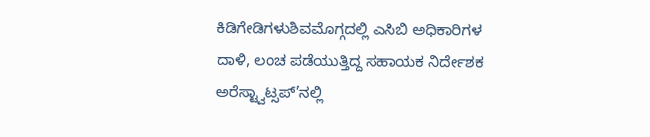ಕಿಡಿಗೇಡಿಗಳುಶಿವಮೊಗ್ಗದಲ್ಲಿ ಎಸಿಬಿ ಅಧಿಕಾರಿಗಳ ದಾಳಿ, ಲಂಚ ಪಡೆಯುತ್ತಿದ್ದ ಸಹಾಯಕ ನಿರ್ದೇಶಕ ಅರೆಸ್ಟ್ವಾಟ್ಸಪ್’ನಲ್ಲಿ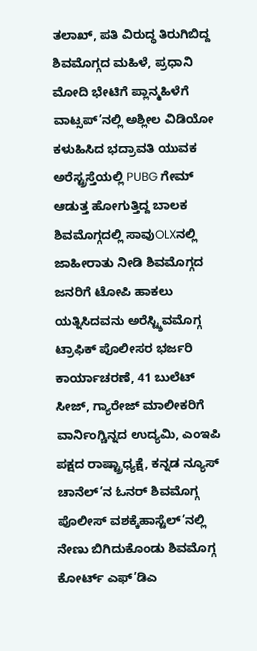ತಲಾಖ್, ಪತಿ ವಿರುದ್ಧ ತಿರುಗಿಬಿದ್ದ ಶಿವಮೊಗ್ಗದ ಮಹಿಳೆ, ಪ್ರಧಾನಿ ಮೋದಿ ಭೇಟಿಗೆ ಪ್ಲಾನ್ಮಹಿಳೆಗೆ ವಾಟ್ಸಪ್’ನಲ್ಲಿ ಅಶ್ಲೀಲ ವಿಡಿಯೋ ಕಳುಹಿಸಿದ ಭದ್ರಾವತಿ ಯುವಕ ಅರೆಸ್ಟ್ರಸ್ತೆಯಲ್ಲಿ PUBG ಗೇಮ್ ಆಡುತ್ತ ಹೋಗುತ್ತಿದ್ದ ಬಾಲಕ ಶಿವಮೊಗ್ಗದಲ್ಲಿ ಸಾವುOLXನಲ್ಲಿ ಜಾಹೀರಾತು ನೀಡಿ ಶಿವಮೊಗ್ಗದ ಜನರಿಗೆ ಟೋಪಿ ಹಾಕಲು ಯತ್ನಿಸಿದವನು ಅರೆಸ್ಟ್ಶಿವಮೊಗ್ಗ ಟ್ರಾಫಿಕ್ ಪೊಲೀಸರ ಭರ್ಜರಿ ಕಾರ್ಯಾಚರಣೆ, 41 ಬುಲೆಟ್ ಸೀಜ್, ಗ್ಯಾರೇಜ್ ಮಾಲೀಕರಿಗೆ ವಾರ್ನಿಂಗ್ಚಿನ್ನದ ಉದ್ಯಮಿ, ಎಂಇಪಿ ಪಕ್ಷದ ರಾಷ್ಟ್ರಾಧ್ಯಕ್ಷೆ, ಕನ್ನಡ ನ್ಯೂಸ್ ಚಾನೆಲ್’ನ ಓನರ್ ಶಿವಮೊಗ್ಗ ಪೊಲೀಸ್ ವಶಕ್ಕೆಹಾಸ್ಟೆಲ್’ನಲ್ಲಿ ನೇಣು ಬಿಗಿದುಕೊಂಡು ಶಿವಮೊಗ್ಗ ಕೋರ್ಟ್ ಎಫ್’ಡಿಎ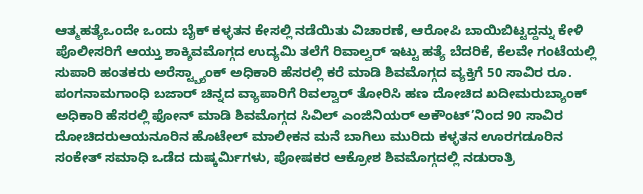ಆತ್ಮಹತ್ಯೆಒಂದೇ ಒಂದು ಬೈಕ್ ಕಳ್ಳತನ ಕೇಸಲ್ಲಿ ನಡೆಯಿತು ವಿಚಾರಣೆ, ಆರೋಪಿ ಬಾಯಿಬಿಟ್ಟದ್ದನ್ನು ಕೇಳಿ ಪೊಲೀಸರಿಗೆ ಆಯ್ತು ಶಾಕ್ಶಿವಮೊಗ್ಗದ ಉದ್ಯಮಿ ತಲೆಗೆ ರಿವಾಲ್ವರ್ ಇಟ್ಟು ಹತ್ಯೆ ಬೆದರಿಕೆ, ಕೆಲವೇ ಗಂಟೆಯಲ್ಲಿ ಸುಪಾರಿ ಹಂತಕರು ಅರೆಸ್ಟ್ಬ್ಯಾಂಕ್ ಅಧಿಕಾರಿ ಹೆಸರಲ್ಲಿ ಕರೆ ಮಾಡಿ ಶಿವಮೊಗ್ಗದ ವ್ಯಕ್ತಿಗೆ 50 ಸಾವಿರ ರೂ. ಪಂಗನಾಮಗಾಂಧಿ ಬಜಾರ್ ಚಿನ್ನದ ವ್ಯಾಪಾರಿಗೆ ರಿವಲ್ವಾರ್ ತೋರಿಸಿ ಹಣ ದೋಚಿದ ಖದೀಮರುಬ್ಯಾಂಕ್ ಅಧಿಕಾರಿ ಹೆಸರಲ್ಲಿ ಫೋನ್ ಮಾಡಿ ಶಿವಮೊಗ್ಗದ ಸಿವಿಲ್ ಎಂಜಿನಿಯರ್ ಅಕೌಂಟ್’ನಿಂದ 90 ಸಾವಿರ ದೋಚಿದರುಆಯನೂರಿನ ಹೊಟೇಲ್ ಮಾಲೀಕನ ಮನೆ ಬಾಗಿಲು ಮುರಿದು ಕಳ್ಳತನ ಊರಗಡೂರಿನ ಸಂಕೇತ್ ಸಮಾಧಿ ಒಡೆದ ದುಷ್ಕರ್ಮಿಗಳು, ಪೋಷಕರ ಆಕ್ರೋಶ ಶಿವಮೊಗ್ಗದಲ್ಲಿ ನಡುರಾತ್ರಿ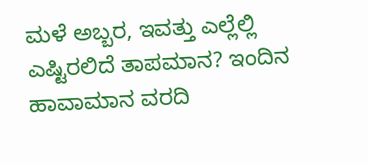ಮಳೆ ಅಬ್ಬರ, ಇವತ್ತು ಎಲ್ಲೆಲ್ಲಿ ಎಷ್ಟಿರಲಿದೆ ತಾಪಮಾನ? ಇಂದಿನ ಹಾವಾಮಾನ ವರದಿ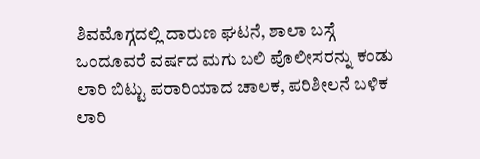ಶಿವಮೊಗ್ಗದಲ್ಲಿ ದಾರುಣ ಘಟನೆ, ಶಾಲಾ ಬಸ್ಗೆ ಒಂದೂವರೆ ವರ್ಷದ ಮಗು ಬಲಿ ಪೊಲೀಸರನ್ನು ಕಂಡು ಲಾರಿ ಬಿಟ್ಟು ಪರಾರಿಯಾದ ಚಾಲಕ, ಪರಿಶೀಲನೆ ಬಳಿಕ ಲಾರಿ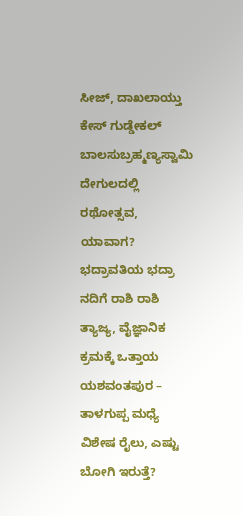ಸೀಜ್, ದಾಖಲಾಯ್ತು ಕೇಸ್ ಗುಡ್ಡೇಕಲ್ ಬಾಲಸುಬ್ರಹ್ಮಣ್ಯಸ್ವಾಮಿ ದೇಗುಲದಲ್ಲಿ ರಥೋತ್ಸವ, ಯಾವಾಗ? ಭದ್ರಾವತಿಯ ಭದ್ರಾ ನದಿಗೆ ರಾಶಿ ರಾಶಿ ತ್ಯಾಜ್ಯ, ವೈಜ್ಞಾನಿಕ ಕ್ರಮಕ್ಕೆ ಒತ್ತಾಯ ಯಶವಂತಪುರ – ತಾಳಗುಪ್ಪ ಮಧ್ಯೆ ವಿಶೇಷ ರೈಲು, ಎಷ್ಟು ಬೋಗಿ ಇರುತ್ತೆ?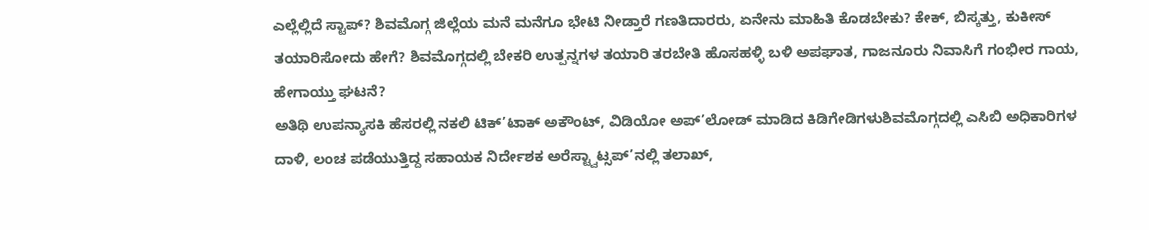ಎಲ್ಲೆಲ್ಲಿದೆ ಸ್ಟಾಪ್? ಶಿವಮೊಗ್ಗ ಜಿಲ್ಲೆಯ ಮನೆ ಮನೆಗೂ ಭೇಟಿ ನೀಡ್ತಾರೆ ಗಣತಿದಾರರು, ಏನೇನು ಮಾಹಿತಿ ಕೊಡಬೇಕು? ಕೇಕ್, ಬಿಸ್ಕತ್ತು, ಕುಕೀಸ್ ತಯಾರಿಸೋದು ಹೇಗೆ? ಶಿವಮೊಗ್ಗದಲ್ಲಿ ಬೇಕರಿ ಉತ್ಪನ್ನಗಳ ತಯಾರಿ ತರಬೇತಿ ಹೊಸಹಳ್ಳಿ ಬಳಿ ಅಪಘಾತ, ಗಾಜನೂರು ನಿವಾಸಿಗೆ ಗಂಭೀರ ಗಾಯ, ಹೇಗಾಯ್ತು ಘಟನೆ?
ಅತಿಥಿ ಉಪನ್ಯಾಸಕಿ ಹೆಸರಲ್ಲಿ ನಕಲಿ ಟಿಕ್’ಟಾಕ್ ಅಕೌಂಟ್, ವಿಡಿಯೋ ಅಪ್’ಲೋಡ್ ಮಾಡಿದ ಕಿಡಿಗೇಡಿಗಳುಶಿವಮೊಗ್ಗದಲ್ಲಿ ಎಸಿಬಿ ಅಧಿಕಾರಿಗಳ ದಾಳಿ, ಲಂಚ ಪಡೆಯುತ್ತಿದ್ದ ಸಹಾಯಕ ನಿರ್ದೇಶಕ ಅರೆಸ್ಟ್ವಾಟ್ಸಪ್’ನಲ್ಲಿ ತಲಾಖ್,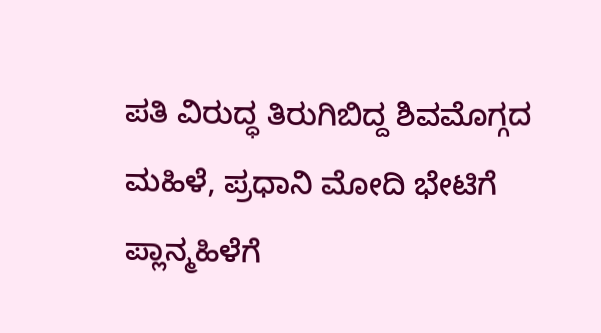ಪತಿ ವಿರುದ್ಧ ತಿರುಗಿಬಿದ್ದ ಶಿವಮೊಗ್ಗದ ಮಹಿಳೆ, ಪ್ರಧಾನಿ ಮೋದಿ ಭೇಟಿಗೆ ಪ್ಲಾನ್ಮಹಿಳೆಗೆ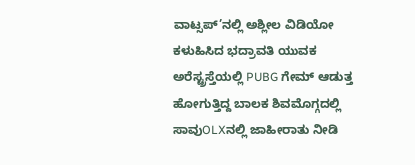ವಾಟ್ಸಪ್’ನಲ್ಲಿ ಅಶ್ಲೀಲ ವಿಡಿಯೋ ಕಳುಹಿಸಿದ ಭದ್ರಾವತಿ ಯುವಕ ಅರೆಸ್ಟ್ರಸ್ತೆಯಲ್ಲಿ PUBG ಗೇಮ್ ಆಡುತ್ತ ಹೋಗುತ್ತಿದ್ದ ಬಾಲಕ ಶಿವಮೊಗ್ಗದಲ್ಲಿ ಸಾವುOLXನಲ್ಲಿ ಜಾಹೀರಾತು ನೀಡಿ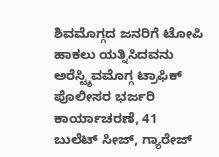ಶಿವಮೊಗ್ಗದ ಜನರಿಗೆ ಟೋಪಿ ಹಾಕಲು ಯತ್ನಿಸಿದವನು ಅರೆಸ್ಟ್ಶಿವಮೊಗ್ಗ ಟ್ರಾಫಿಕ್ ಪೊಲೀಸರ ಭರ್ಜರಿ ಕಾರ್ಯಾಚರಣೆ, 41 ಬುಲೆಟ್ ಸೀಜ್, ಗ್ಯಾರೇಜ್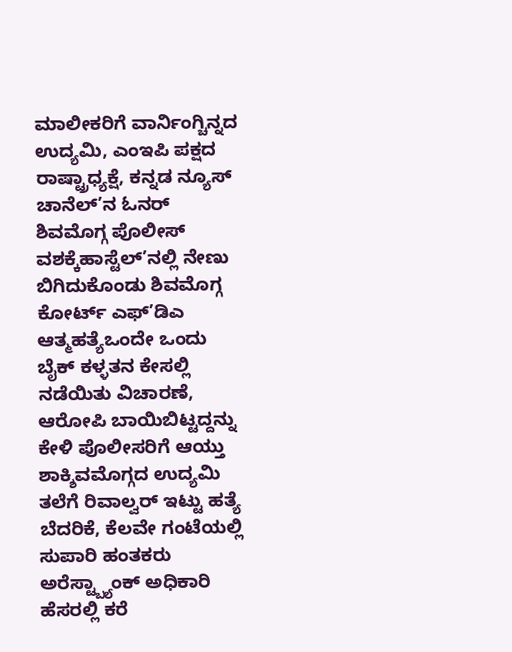ಮಾಲೀಕರಿಗೆ ವಾರ್ನಿಂಗ್ಚಿನ್ನದ ಉದ್ಯಮಿ, ಎಂಇಪಿ ಪಕ್ಷದ ರಾಷ್ಟ್ರಾಧ್ಯಕ್ಷೆ, ಕನ್ನಡ ನ್ಯೂಸ್ ಚಾನೆಲ್’ನ ಓನರ್ ಶಿವಮೊಗ್ಗ ಪೊಲೀಸ್ ವಶಕ್ಕೆಹಾಸ್ಟೆಲ್’ನಲ್ಲಿ ನೇಣು ಬಿಗಿದುಕೊಂಡು ಶಿವಮೊಗ್ಗ ಕೋರ್ಟ್ ಎಫ್’ಡಿಎ ಆತ್ಮಹತ್ಯೆಒಂದೇ ಒಂದು ಬೈಕ್ ಕಳ್ಳತನ ಕೇಸಲ್ಲಿ ನಡೆಯಿತು ವಿಚಾರಣೆ, ಆರೋಪಿ ಬಾಯಿಬಿಟ್ಟದ್ದನ್ನು ಕೇಳಿ ಪೊಲೀಸರಿಗೆ ಆಯ್ತು ಶಾಕ್ಶಿವಮೊಗ್ಗದ ಉದ್ಯಮಿ ತಲೆಗೆ ರಿವಾಲ್ವರ್ ಇಟ್ಟು ಹತ್ಯೆ ಬೆದರಿಕೆ, ಕೆಲವೇ ಗಂಟೆಯಲ್ಲಿ ಸುಪಾರಿ ಹಂತಕರು ಅರೆಸ್ಟ್ಬ್ಯಾಂಕ್ ಅಧಿಕಾರಿ ಹೆಸರಲ್ಲಿ ಕರೆ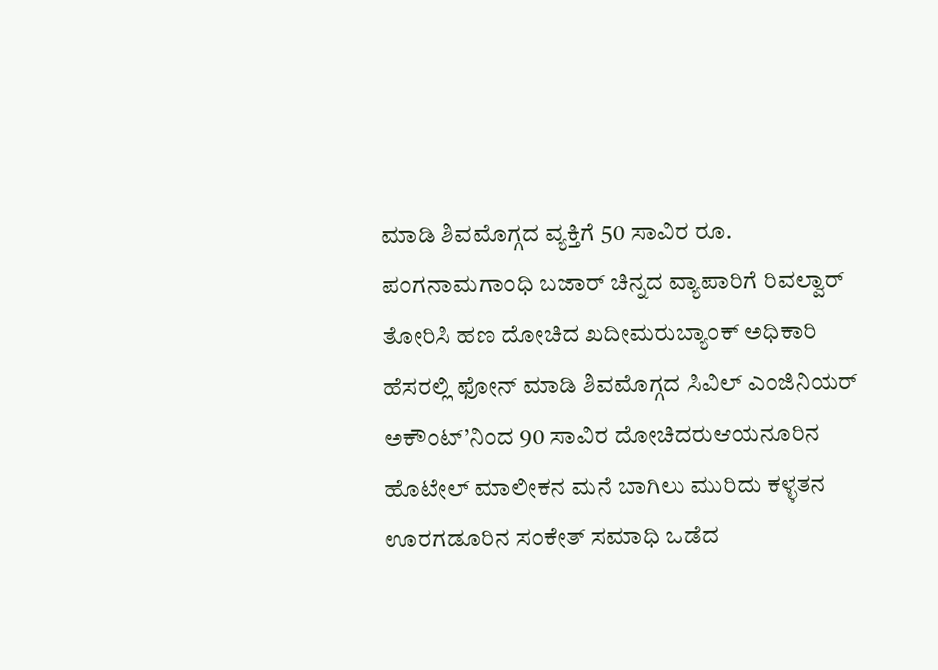ಮಾಡಿ ಶಿವಮೊಗ್ಗದ ವ್ಯಕ್ತಿಗೆ 50 ಸಾವಿರ ರೂ. ಪಂಗನಾಮಗಾಂಧಿ ಬಜಾರ್ ಚಿನ್ನದ ವ್ಯಾಪಾರಿಗೆ ರಿವಲ್ವಾರ್ ತೋರಿಸಿ ಹಣ ದೋಚಿದ ಖದೀಮರುಬ್ಯಾಂಕ್ ಅಧಿಕಾರಿ ಹೆಸರಲ್ಲಿ ಫೋನ್ ಮಾಡಿ ಶಿವಮೊಗ್ಗದ ಸಿವಿಲ್ ಎಂಜಿನಿಯರ್ ಅಕೌಂಟ್’ನಿಂದ 90 ಸಾವಿರ ದೋಚಿದರುಆಯನೂರಿನ ಹೊಟೇಲ್ ಮಾಲೀಕನ ಮನೆ ಬಾಗಿಲು ಮುರಿದು ಕಳ್ಳತನ ಊರಗಡೂರಿನ ಸಂಕೇತ್ ಸಮಾಧಿ ಒಡೆದ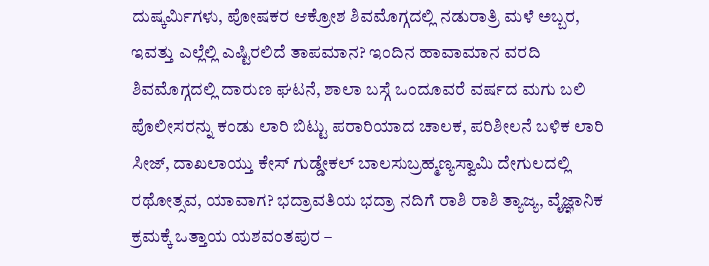ದುಷ್ಕರ್ಮಿಗಳು, ಪೋಷಕರ ಆಕ್ರೋಶ ಶಿವಮೊಗ್ಗದಲ್ಲಿ ನಡುರಾತ್ರಿ ಮಳೆ ಅಬ್ಬರ, ಇವತ್ತು ಎಲ್ಲೆಲ್ಲಿ ಎಷ್ಟಿರಲಿದೆ ತಾಪಮಾನ? ಇಂದಿನ ಹಾವಾಮಾನ ವರದಿ ಶಿವಮೊಗ್ಗದಲ್ಲಿ ದಾರುಣ ಘಟನೆ, ಶಾಲಾ ಬಸ್ಗೆ ಒಂದೂವರೆ ವರ್ಷದ ಮಗು ಬಲಿ ಪೊಲೀಸರನ್ನು ಕಂಡು ಲಾರಿ ಬಿಟ್ಟು ಪರಾರಿಯಾದ ಚಾಲಕ, ಪರಿಶೀಲನೆ ಬಳಿಕ ಲಾರಿ ಸೀಜ್, ದಾಖಲಾಯ್ತು ಕೇಸ್ ಗುಡ್ಡೇಕಲ್ ಬಾಲಸುಬ್ರಹ್ಮಣ್ಯಸ್ವಾಮಿ ದೇಗುಲದಲ್ಲಿ ರಥೋತ್ಸವ, ಯಾವಾಗ? ಭದ್ರಾವತಿಯ ಭದ್ರಾ ನದಿಗೆ ರಾಶಿ ರಾಶಿ ತ್ಯಾಜ್ಯ, ವೈಜ್ಞಾನಿಕ ಕ್ರಮಕ್ಕೆ ಒತ್ತಾಯ ಯಶವಂತಪುರ –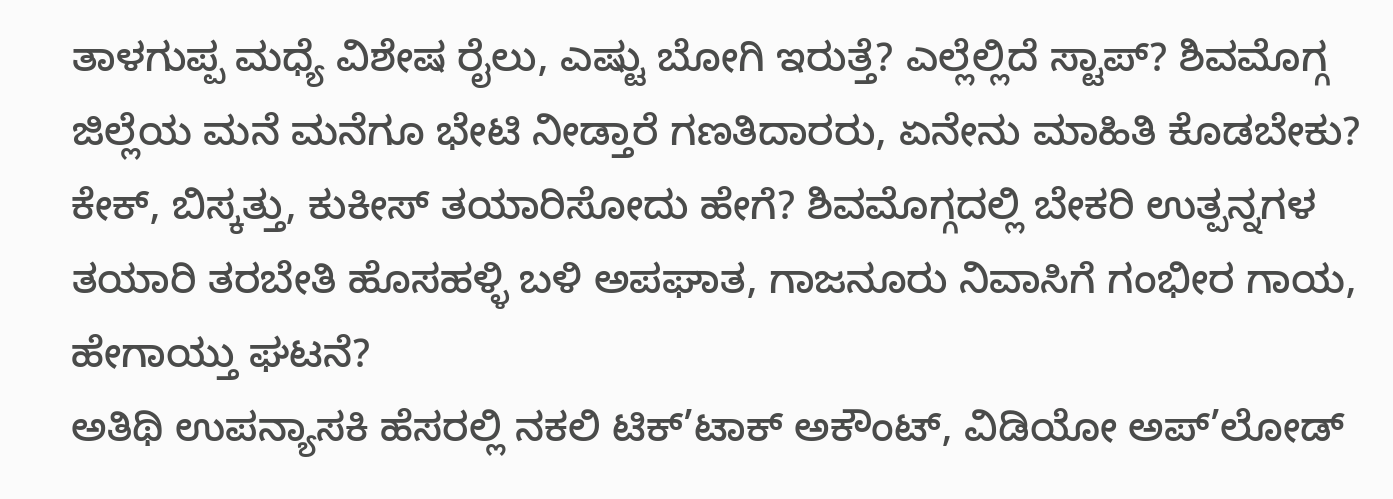ತಾಳಗುಪ್ಪ ಮಧ್ಯೆ ವಿಶೇಷ ರೈಲು, ಎಷ್ಟು ಬೋಗಿ ಇರುತ್ತೆ? ಎಲ್ಲೆಲ್ಲಿದೆ ಸ್ಟಾಪ್? ಶಿವಮೊಗ್ಗ ಜಿಲ್ಲೆಯ ಮನೆ ಮನೆಗೂ ಭೇಟಿ ನೀಡ್ತಾರೆ ಗಣತಿದಾರರು, ಏನೇನು ಮಾಹಿತಿ ಕೊಡಬೇಕು? ಕೇಕ್, ಬಿಸ್ಕತ್ತು, ಕುಕೀಸ್ ತಯಾರಿಸೋದು ಹೇಗೆ? ಶಿವಮೊಗ್ಗದಲ್ಲಿ ಬೇಕರಿ ಉತ್ಪನ್ನಗಳ ತಯಾರಿ ತರಬೇತಿ ಹೊಸಹಳ್ಳಿ ಬಳಿ ಅಪಘಾತ, ಗಾಜನೂರು ನಿವಾಸಿಗೆ ಗಂಭೀರ ಗಾಯ, ಹೇಗಾಯ್ತು ಘಟನೆ?
ಅತಿಥಿ ಉಪನ್ಯಾಸಕಿ ಹೆಸರಲ್ಲಿ ನಕಲಿ ಟಿಕ್’ಟಾಕ್ ಅಕೌಂಟ್, ವಿಡಿಯೋ ಅಪ್’ಲೋಡ್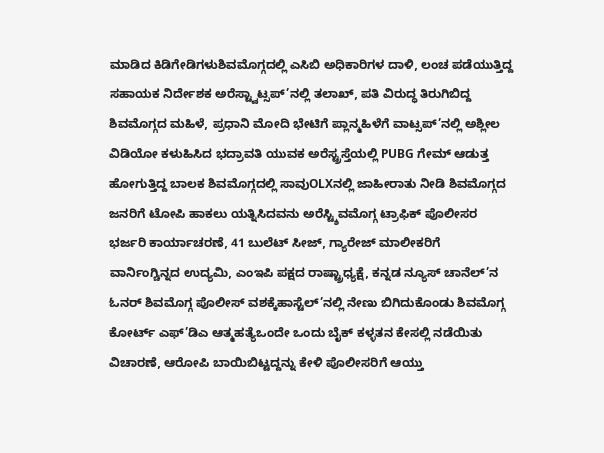ಮಾಡಿದ ಕಿಡಿಗೇಡಿಗಳುಶಿವಮೊಗ್ಗದಲ್ಲಿ ಎಸಿಬಿ ಅಧಿಕಾರಿಗಳ ದಾಳಿ, ಲಂಚ ಪಡೆಯುತ್ತಿದ್ದ ಸಹಾಯಕ ನಿರ್ದೇಶಕ ಅರೆಸ್ಟ್ವಾಟ್ಸಪ್’ನಲ್ಲಿ ತಲಾಖ್, ಪತಿ ವಿರುದ್ಧ ತಿರುಗಿಬಿದ್ದ ಶಿವಮೊಗ್ಗದ ಮಹಿಳೆ, ಪ್ರಧಾನಿ ಮೋದಿ ಭೇಟಿಗೆ ಪ್ಲಾನ್ಮಹಿಳೆಗೆ ವಾಟ್ಸಪ್’ನಲ್ಲಿ ಅಶ್ಲೀಲ ವಿಡಿಯೋ ಕಳುಹಿಸಿದ ಭದ್ರಾವತಿ ಯುವಕ ಅರೆಸ್ಟ್ರಸ್ತೆಯಲ್ಲಿ PUBG ಗೇಮ್ ಆಡುತ್ತ ಹೋಗುತ್ತಿದ್ದ ಬಾಲಕ ಶಿವಮೊಗ್ಗದಲ್ಲಿ ಸಾವುOLXನಲ್ಲಿ ಜಾಹೀರಾತು ನೀಡಿ ಶಿವಮೊಗ್ಗದ ಜನರಿಗೆ ಟೋಪಿ ಹಾಕಲು ಯತ್ನಿಸಿದವನು ಅರೆಸ್ಟ್ಶಿವಮೊಗ್ಗ ಟ್ರಾಫಿಕ್ ಪೊಲೀಸರ ಭರ್ಜರಿ ಕಾರ್ಯಾಚರಣೆ, 41 ಬುಲೆಟ್ ಸೀಜ್, ಗ್ಯಾರೇಜ್ ಮಾಲೀಕರಿಗೆ ವಾರ್ನಿಂಗ್ಚಿನ್ನದ ಉದ್ಯಮಿ, ಎಂಇಪಿ ಪಕ್ಷದ ರಾಷ್ಟ್ರಾಧ್ಯಕ್ಷೆ, ಕನ್ನಡ ನ್ಯೂಸ್ ಚಾನೆಲ್’ನ ಓನರ್ ಶಿವಮೊಗ್ಗ ಪೊಲೀಸ್ ವಶಕ್ಕೆಹಾಸ್ಟೆಲ್’ನಲ್ಲಿ ನೇಣು ಬಿಗಿದುಕೊಂಡು ಶಿವಮೊಗ್ಗ ಕೋರ್ಟ್ ಎಫ್’ಡಿಎ ಆತ್ಮಹತ್ಯೆಒಂದೇ ಒಂದು ಬೈಕ್ ಕಳ್ಳತನ ಕೇಸಲ್ಲಿ ನಡೆಯಿತು ವಿಚಾರಣೆ, ಆರೋಪಿ ಬಾಯಿಬಿಟ್ಟದ್ದನ್ನು ಕೇಳಿ ಪೊಲೀಸರಿಗೆ ಆಯ್ತು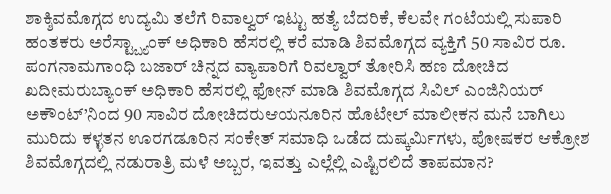ಶಾಕ್ಶಿವಮೊಗ್ಗದ ಉದ್ಯಮಿ ತಲೆಗೆ ರಿವಾಲ್ವರ್ ಇಟ್ಟು ಹತ್ಯೆ ಬೆದರಿಕೆ, ಕೆಲವೇ ಗಂಟೆಯಲ್ಲಿ ಸುಪಾರಿ ಹಂತಕರು ಅರೆಸ್ಟ್ಬ್ಯಾಂಕ್ ಅಧಿಕಾರಿ ಹೆಸರಲ್ಲಿ ಕರೆ ಮಾಡಿ ಶಿವಮೊಗ್ಗದ ವ್ಯಕ್ತಿಗೆ 50 ಸಾವಿರ ರೂ. ಪಂಗನಾಮಗಾಂಧಿ ಬಜಾರ್ ಚಿನ್ನದ ವ್ಯಾಪಾರಿಗೆ ರಿವಲ್ವಾರ್ ತೋರಿಸಿ ಹಣ ದೋಚಿದ ಖದೀಮರುಬ್ಯಾಂಕ್ ಅಧಿಕಾರಿ ಹೆಸರಲ್ಲಿ ಫೋನ್ ಮಾಡಿ ಶಿವಮೊಗ್ಗದ ಸಿವಿಲ್ ಎಂಜಿನಿಯರ್ ಅಕೌಂಟ್’ನಿಂದ 90 ಸಾವಿರ ದೋಚಿದರುಆಯನೂರಿನ ಹೊಟೇಲ್ ಮಾಲೀಕನ ಮನೆ ಬಾಗಿಲು ಮುರಿದು ಕಳ್ಳತನ ಊರಗಡೂರಿನ ಸಂಕೇತ್ ಸಮಾಧಿ ಒಡೆದ ದುಷ್ಕರ್ಮಿಗಳು, ಪೋಷಕರ ಆಕ್ರೋಶ ಶಿವಮೊಗ್ಗದಲ್ಲಿ ನಡುರಾತ್ರಿ ಮಳೆ ಅಬ್ಬರ, ಇವತ್ತು ಎಲ್ಲೆಲ್ಲಿ ಎಷ್ಟಿರಲಿದೆ ತಾಪಮಾನ?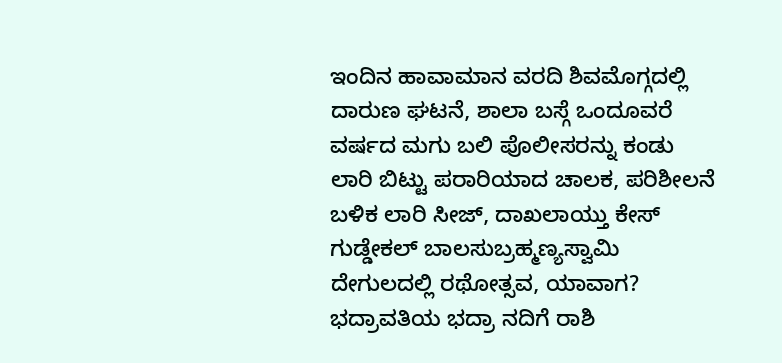ಇಂದಿನ ಹಾವಾಮಾನ ವರದಿ ಶಿವಮೊಗ್ಗದಲ್ಲಿ ದಾರುಣ ಘಟನೆ, ಶಾಲಾ ಬಸ್ಗೆ ಒಂದೂವರೆ ವರ್ಷದ ಮಗು ಬಲಿ ಪೊಲೀಸರನ್ನು ಕಂಡು ಲಾರಿ ಬಿಟ್ಟು ಪರಾರಿಯಾದ ಚಾಲಕ, ಪರಿಶೀಲನೆ ಬಳಿಕ ಲಾರಿ ಸೀಜ್, ದಾಖಲಾಯ್ತು ಕೇಸ್ ಗುಡ್ಡೇಕಲ್ ಬಾಲಸುಬ್ರಹ್ಮಣ್ಯಸ್ವಾಮಿ ದೇಗುಲದಲ್ಲಿ ರಥೋತ್ಸವ, ಯಾವಾಗ? ಭದ್ರಾವತಿಯ ಭದ್ರಾ ನದಿಗೆ ರಾಶಿ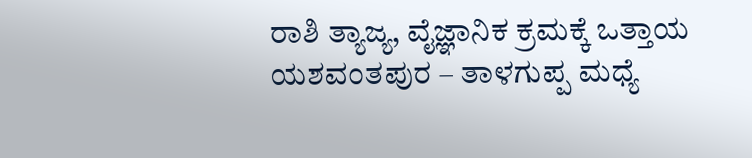ರಾಶಿ ತ್ಯಾಜ್ಯ, ವೈಜ್ಞಾನಿಕ ಕ್ರಮಕ್ಕೆ ಒತ್ತಾಯ ಯಶವಂತಪುರ – ತಾಳಗುಪ್ಪ ಮಧ್ಯೆ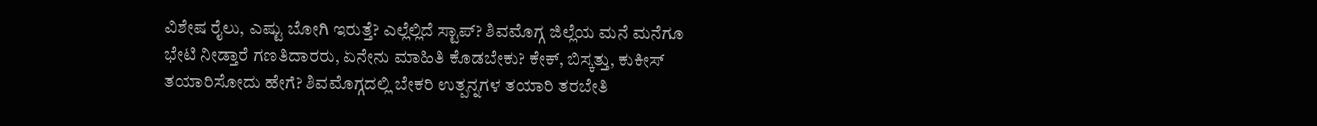ವಿಶೇಷ ರೈಲು, ಎಷ್ಟು ಬೋಗಿ ಇರುತ್ತೆ? ಎಲ್ಲೆಲ್ಲಿದೆ ಸ್ಟಾಪ್? ಶಿವಮೊಗ್ಗ ಜಿಲ್ಲೆಯ ಮನೆ ಮನೆಗೂ ಭೇಟಿ ನೀಡ್ತಾರೆ ಗಣತಿದಾರರು, ಏನೇನು ಮಾಹಿತಿ ಕೊಡಬೇಕು? ಕೇಕ್, ಬಿಸ್ಕತ್ತು, ಕುಕೀಸ್ ತಯಾರಿಸೋದು ಹೇಗೆ? ಶಿವಮೊಗ್ಗದಲ್ಲಿ ಬೇಕರಿ ಉತ್ಪನ್ನಗಳ ತಯಾರಿ ತರಬೇತಿ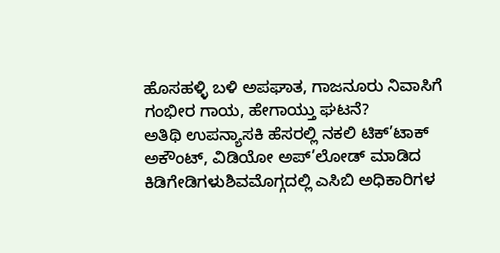ಹೊಸಹಳ್ಳಿ ಬಳಿ ಅಪಘಾತ, ಗಾಜನೂರು ನಿವಾಸಿಗೆ ಗಂಭೀರ ಗಾಯ, ಹೇಗಾಯ್ತು ಘಟನೆ?
ಅತಿಥಿ ಉಪನ್ಯಾಸಕಿ ಹೆಸರಲ್ಲಿ ನಕಲಿ ಟಿಕ್’ಟಾಕ್ ಅಕೌಂಟ್, ವಿಡಿಯೋ ಅಪ್’ಲೋಡ್ ಮಾಡಿದ ಕಿಡಿಗೇಡಿಗಳುಶಿವಮೊಗ್ಗದಲ್ಲಿ ಎಸಿಬಿ ಅಧಿಕಾರಿಗಳ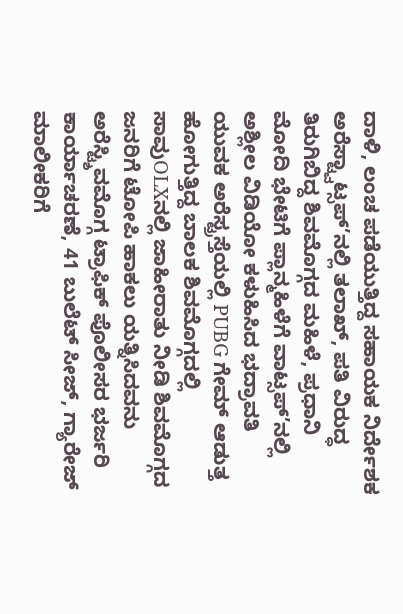ದಾಳಿ, ಲಂಚ ಪಡೆಯುತ್ತಿದ್ದ ಸಹಾಯಕ ನಿರ್ದೇಶಕ ಅರೆಸ್ಟ್ವಾಟ್ಸಪ್’ನಲ್ಲಿ ತಲಾಖ್, ಪತಿ ವಿರುದ್ಧ ತಿರುಗಿಬಿದ್ದ ಶಿವಮೊಗ್ಗದ ಮಹಿಳೆ, ಪ್ರಧಾನಿ ಮೋದಿ ಭೇಟಿಗೆ ಪ್ಲಾನ್ಮಹಿಳೆಗೆ ವಾಟ್ಸಪ್’ನಲ್ಲಿ ಅಶ್ಲೀಲ ವಿಡಿಯೋ ಕಳುಹಿಸಿದ ಭದ್ರಾವತಿ ಯುವಕ ಅರೆಸ್ಟ್ರಸ್ತೆಯಲ್ಲಿ PUBG ಗೇಮ್ ಆಡುತ್ತ ಹೋಗುತ್ತಿದ್ದ ಬಾಲಕ ಶಿವಮೊಗ್ಗದಲ್ಲಿ ಸಾವುOLXನಲ್ಲಿ ಜಾಹೀರಾತು ನೀಡಿ ಶಿವಮೊಗ್ಗದ ಜನರಿಗೆ ಟೋಪಿ ಹಾಕಲು ಯತ್ನಿಸಿದವನು ಅರೆಸ್ಟ್ಶಿವಮೊಗ್ಗ ಟ್ರಾಫಿಕ್ ಪೊಲೀಸರ ಭರ್ಜರಿ ಕಾರ್ಯಾಚರಣೆ, 41 ಬುಲೆಟ್ ಸೀಜ್, ಗ್ಯಾರೇಜ್ ಮಾಲೀಕರಿಗೆ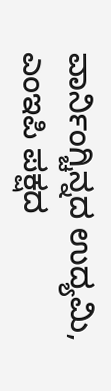ವಾರ್ನಿಂಗ್ಚಿನ್ನದ ಉದ್ಯಮಿ, ಎಂಇಪಿ ಪಕ್ಷದ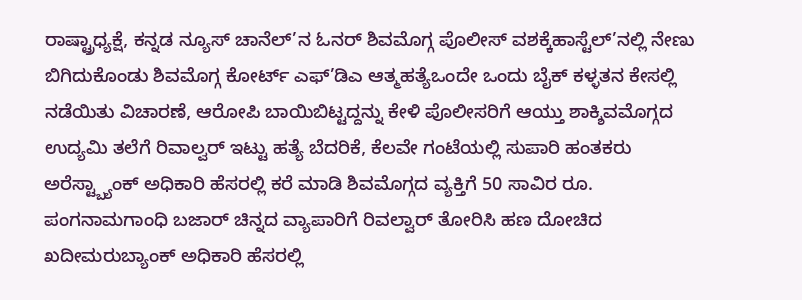ರಾಷ್ಟ್ರಾಧ್ಯಕ್ಷೆ, ಕನ್ನಡ ನ್ಯೂಸ್ ಚಾನೆಲ್’ನ ಓನರ್ ಶಿವಮೊಗ್ಗ ಪೊಲೀಸ್ ವಶಕ್ಕೆಹಾಸ್ಟೆಲ್’ನಲ್ಲಿ ನೇಣು ಬಿಗಿದುಕೊಂಡು ಶಿವಮೊಗ್ಗ ಕೋರ್ಟ್ ಎಫ್’ಡಿಎ ಆತ್ಮಹತ್ಯೆಒಂದೇ ಒಂದು ಬೈಕ್ ಕಳ್ಳತನ ಕೇಸಲ್ಲಿ ನಡೆಯಿತು ವಿಚಾರಣೆ, ಆರೋಪಿ ಬಾಯಿಬಿಟ್ಟದ್ದನ್ನು ಕೇಳಿ ಪೊಲೀಸರಿಗೆ ಆಯ್ತು ಶಾಕ್ಶಿವಮೊಗ್ಗದ ಉದ್ಯಮಿ ತಲೆಗೆ ರಿವಾಲ್ವರ್ ಇಟ್ಟು ಹತ್ಯೆ ಬೆದರಿಕೆ, ಕೆಲವೇ ಗಂಟೆಯಲ್ಲಿ ಸುಪಾರಿ ಹಂತಕರು ಅರೆಸ್ಟ್ಬ್ಯಾಂಕ್ ಅಧಿಕಾರಿ ಹೆಸರಲ್ಲಿ ಕರೆ ಮಾಡಿ ಶಿವಮೊಗ್ಗದ ವ್ಯಕ್ತಿಗೆ 50 ಸಾವಿರ ರೂ. ಪಂಗನಾಮಗಾಂಧಿ ಬಜಾರ್ ಚಿನ್ನದ ವ್ಯಾಪಾರಿಗೆ ರಿವಲ್ವಾರ್ ತೋರಿಸಿ ಹಣ ದೋಚಿದ ಖದೀಮರುಬ್ಯಾಂಕ್ ಅಧಿಕಾರಿ ಹೆಸರಲ್ಲಿ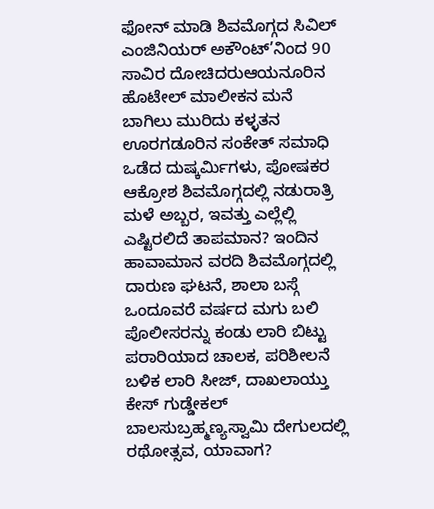ಫೋನ್ ಮಾಡಿ ಶಿವಮೊಗ್ಗದ ಸಿವಿಲ್ ಎಂಜಿನಿಯರ್ ಅಕೌಂಟ್’ನಿಂದ 90 ಸಾವಿರ ದೋಚಿದರುಆಯನೂರಿನ ಹೊಟೇಲ್ ಮಾಲೀಕನ ಮನೆ ಬಾಗಿಲು ಮುರಿದು ಕಳ್ಳತನ ಊರಗಡೂರಿನ ಸಂಕೇತ್ ಸಮಾಧಿ ಒಡೆದ ದುಷ್ಕರ್ಮಿಗಳು, ಪೋಷಕರ ಆಕ್ರೋಶ ಶಿವಮೊಗ್ಗದಲ್ಲಿ ನಡುರಾತ್ರಿ ಮಳೆ ಅಬ್ಬರ, ಇವತ್ತು ಎಲ್ಲೆಲ್ಲಿ ಎಷ್ಟಿರಲಿದೆ ತಾಪಮಾನ? ಇಂದಿನ ಹಾವಾಮಾನ ವರದಿ ಶಿವಮೊಗ್ಗದಲ್ಲಿ ದಾರುಣ ಘಟನೆ, ಶಾಲಾ ಬಸ್ಗೆ ಒಂದೂವರೆ ವರ್ಷದ ಮಗು ಬಲಿ ಪೊಲೀಸರನ್ನು ಕಂಡು ಲಾರಿ ಬಿಟ್ಟು ಪರಾರಿಯಾದ ಚಾಲಕ, ಪರಿಶೀಲನೆ ಬಳಿಕ ಲಾರಿ ಸೀಜ್, ದಾಖಲಾಯ್ತು ಕೇಸ್ ಗುಡ್ಡೇಕಲ್ ಬಾಲಸುಬ್ರಹ್ಮಣ್ಯಸ್ವಾಮಿ ದೇಗುಲದಲ್ಲಿ ರಥೋತ್ಸವ, ಯಾವಾಗ?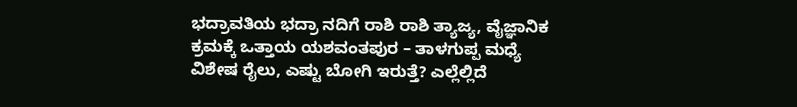ಭದ್ರಾವತಿಯ ಭದ್ರಾ ನದಿಗೆ ರಾಶಿ ರಾಶಿ ತ್ಯಾಜ್ಯ, ವೈಜ್ಞಾನಿಕ ಕ್ರಮಕ್ಕೆ ಒತ್ತಾಯ ಯಶವಂತಪುರ – ತಾಳಗುಪ್ಪ ಮಧ್ಯೆ ವಿಶೇಷ ರೈಲು, ಎಷ್ಟು ಬೋಗಿ ಇರುತ್ತೆ? ಎಲ್ಲೆಲ್ಲಿದೆ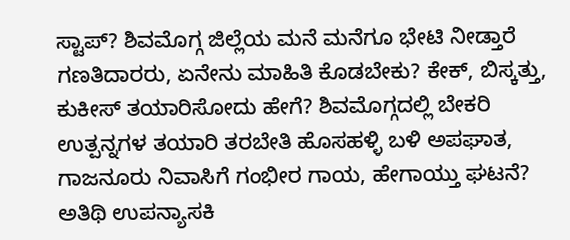ಸ್ಟಾಪ್? ಶಿವಮೊಗ್ಗ ಜಿಲ್ಲೆಯ ಮನೆ ಮನೆಗೂ ಭೇಟಿ ನೀಡ್ತಾರೆ ಗಣತಿದಾರರು, ಏನೇನು ಮಾಹಿತಿ ಕೊಡಬೇಕು? ಕೇಕ್, ಬಿಸ್ಕತ್ತು, ಕುಕೀಸ್ ತಯಾರಿಸೋದು ಹೇಗೆ? ಶಿವಮೊಗ್ಗದಲ್ಲಿ ಬೇಕರಿ ಉತ್ಪನ್ನಗಳ ತಯಾರಿ ತರಬೇತಿ ಹೊಸಹಳ್ಳಿ ಬಳಿ ಅಪಘಾತ, ಗಾಜನೂರು ನಿವಾಸಿಗೆ ಗಂಭೀರ ಗಾಯ, ಹೇಗಾಯ್ತು ಘಟನೆ?
ಅತಿಥಿ ಉಪನ್ಯಾಸಕಿ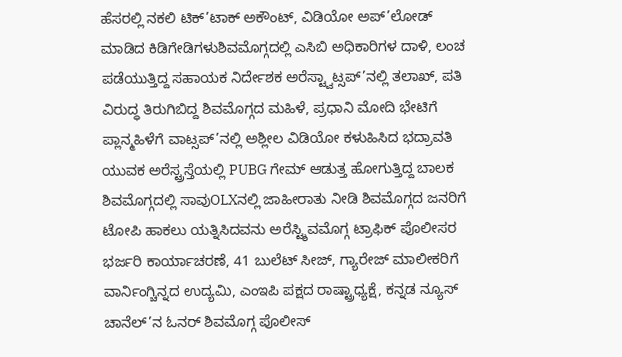ಹೆಸರಲ್ಲಿ ನಕಲಿ ಟಿಕ್’ಟಾಕ್ ಅಕೌಂಟ್, ವಿಡಿಯೋ ಅಪ್’ಲೋಡ್ ಮಾಡಿದ ಕಿಡಿಗೇಡಿಗಳುಶಿವಮೊಗ್ಗದಲ್ಲಿ ಎಸಿಬಿ ಅಧಿಕಾರಿಗಳ ದಾಳಿ, ಲಂಚ ಪಡೆಯುತ್ತಿದ್ದ ಸಹಾಯಕ ನಿರ್ದೇಶಕ ಅರೆಸ್ಟ್ವಾಟ್ಸಪ್’ನಲ್ಲಿ ತಲಾಖ್, ಪತಿ ವಿರುದ್ಧ ತಿರುಗಿಬಿದ್ದ ಶಿವಮೊಗ್ಗದ ಮಹಿಳೆ, ಪ್ರಧಾನಿ ಮೋದಿ ಭೇಟಿಗೆ ಪ್ಲಾನ್ಮಹಿಳೆಗೆ ವಾಟ್ಸಪ್’ನಲ್ಲಿ ಅಶ್ಲೀಲ ವಿಡಿಯೋ ಕಳುಹಿಸಿದ ಭದ್ರಾವತಿ ಯುವಕ ಅರೆಸ್ಟ್ರಸ್ತೆಯಲ್ಲಿ PUBG ಗೇಮ್ ಆಡುತ್ತ ಹೋಗುತ್ತಿದ್ದ ಬಾಲಕ ಶಿವಮೊಗ್ಗದಲ್ಲಿ ಸಾವುOLXನಲ್ಲಿ ಜಾಹೀರಾತು ನೀಡಿ ಶಿವಮೊಗ್ಗದ ಜನರಿಗೆ ಟೋಪಿ ಹಾಕಲು ಯತ್ನಿಸಿದವನು ಅರೆಸ್ಟ್ಶಿವಮೊಗ್ಗ ಟ್ರಾಫಿಕ್ ಪೊಲೀಸರ ಭರ್ಜರಿ ಕಾರ್ಯಾಚರಣೆ, 41 ಬುಲೆಟ್ ಸೀಜ್, ಗ್ಯಾರೇಜ್ ಮಾಲೀಕರಿಗೆ ವಾರ್ನಿಂಗ್ಚಿನ್ನದ ಉದ್ಯಮಿ, ಎಂಇಪಿ ಪಕ್ಷದ ರಾಷ್ಟ್ರಾಧ್ಯಕ್ಷೆ, ಕನ್ನಡ ನ್ಯೂಸ್ ಚಾನೆಲ್’ನ ಓನರ್ ಶಿವಮೊಗ್ಗ ಪೊಲೀಸ್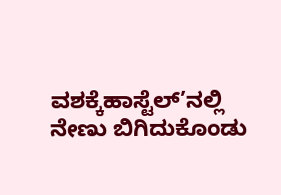ವಶಕ್ಕೆಹಾಸ್ಟೆಲ್’ನಲ್ಲಿ ನೇಣು ಬಿಗಿದುಕೊಂಡು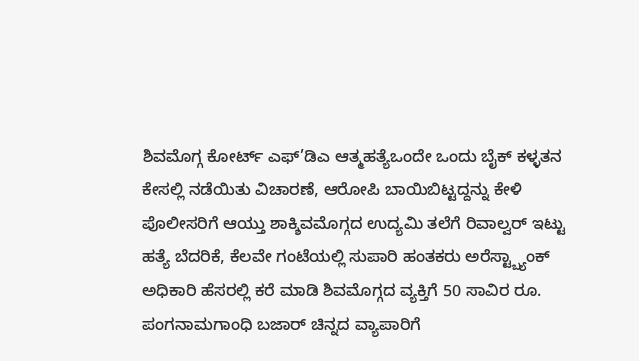ಶಿವಮೊಗ್ಗ ಕೋರ್ಟ್ ಎಫ್’ಡಿಎ ಆತ್ಮಹತ್ಯೆಒಂದೇ ಒಂದು ಬೈಕ್ ಕಳ್ಳತನ ಕೇಸಲ್ಲಿ ನಡೆಯಿತು ವಿಚಾರಣೆ, ಆರೋಪಿ ಬಾಯಿಬಿಟ್ಟದ್ದನ್ನು ಕೇಳಿ ಪೊಲೀಸರಿಗೆ ಆಯ್ತು ಶಾಕ್ಶಿವಮೊಗ್ಗದ ಉದ್ಯಮಿ ತಲೆಗೆ ರಿವಾಲ್ವರ್ ಇಟ್ಟು ಹತ್ಯೆ ಬೆದರಿಕೆ, ಕೆಲವೇ ಗಂಟೆಯಲ್ಲಿ ಸುಪಾರಿ ಹಂತಕರು ಅರೆಸ್ಟ್ಬ್ಯಾಂಕ್ ಅಧಿಕಾರಿ ಹೆಸರಲ್ಲಿ ಕರೆ ಮಾಡಿ ಶಿವಮೊಗ್ಗದ ವ್ಯಕ್ತಿಗೆ 50 ಸಾವಿರ ರೂ. ಪಂಗನಾಮಗಾಂಧಿ ಬಜಾರ್ ಚಿನ್ನದ ವ್ಯಾಪಾರಿಗೆ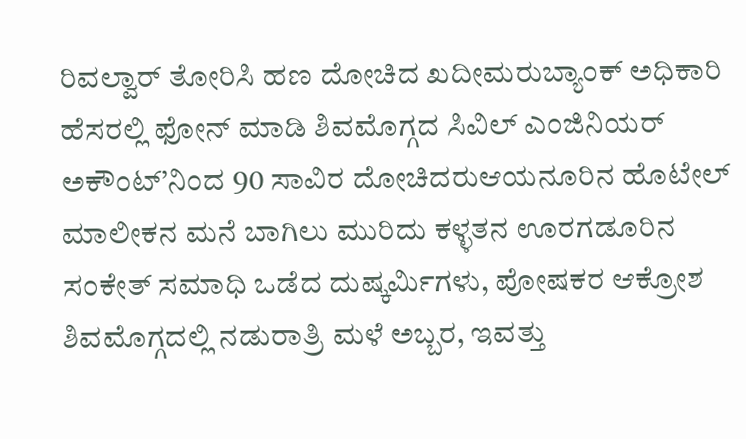ರಿವಲ್ವಾರ್ ತೋರಿಸಿ ಹಣ ದೋಚಿದ ಖದೀಮರುಬ್ಯಾಂಕ್ ಅಧಿಕಾರಿ ಹೆಸರಲ್ಲಿ ಫೋನ್ ಮಾಡಿ ಶಿವಮೊಗ್ಗದ ಸಿವಿಲ್ ಎಂಜಿನಿಯರ್ ಅಕೌಂಟ್’ನಿಂದ 90 ಸಾವಿರ ದೋಚಿದರುಆಯನೂರಿನ ಹೊಟೇಲ್ ಮಾಲೀಕನ ಮನೆ ಬಾಗಿಲು ಮುರಿದು ಕಳ್ಳತನ ಊರಗಡೂರಿನ ಸಂಕೇತ್ ಸಮಾಧಿ ಒಡೆದ ದುಷ್ಕರ್ಮಿಗಳು, ಪೋಷಕರ ಆಕ್ರೋಶ ಶಿವಮೊಗ್ಗದಲ್ಲಿ ನಡುರಾತ್ರಿ ಮಳೆ ಅಬ್ಬರ, ಇವತ್ತು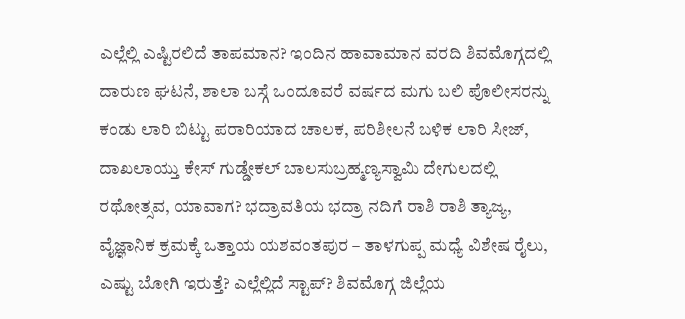ಎಲ್ಲೆಲ್ಲಿ ಎಷ್ಟಿರಲಿದೆ ತಾಪಮಾನ? ಇಂದಿನ ಹಾವಾಮಾನ ವರದಿ ಶಿವಮೊಗ್ಗದಲ್ಲಿ ದಾರುಣ ಘಟನೆ, ಶಾಲಾ ಬಸ್ಗೆ ಒಂದೂವರೆ ವರ್ಷದ ಮಗು ಬಲಿ ಪೊಲೀಸರನ್ನು ಕಂಡು ಲಾರಿ ಬಿಟ್ಟು ಪರಾರಿಯಾದ ಚಾಲಕ, ಪರಿಶೀಲನೆ ಬಳಿಕ ಲಾರಿ ಸೀಜ್, ದಾಖಲಾಯ್ತು ಕೇಸ್ ಗುಡ್ಡೇಕಲ್ ಬಾಲಸುಬ್ರಹ್ಮಣ್ಯಸ್ವಾಮಿ ದೇಗುಲದಲ್ಲಿ ರಥೋತ್ಸವ, ಯಾವಾಗ? ಭದ್ರಾವತಿಯ ಭದ್ರಾ ನದಿಗೆ ರಾಶಿ ರಾಶಿ ತ್ಯಾಜ್ಯ, ವೈಜ್ಞಾನಿಕ ಕ್ರಮಕ್ಕೆ ಒತ್ತಾಯ ಯಶವಂತಪುರ – ತಾಳಗುಪ್ಪ ಮಧ್ಯೆ ವಿಶೇಷ ರೈಲು, ಎಷ್ಟು ಬೋಗಿ ಇರುತ್ತೆ? ಎಲ್ಲೆಲ್ಲಿದೆ ಸ್ಟಾಪ್? ಶಿವಮೊಗ್ಗ ಜಿಲ್ಲೆಯ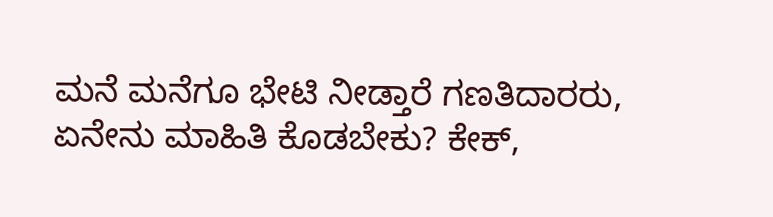ಮನೆ ಮನೆಗೂ ಭೇಟಿ ನೀಡ್ತಾರೆ ಗಣತಿದಾರರು, ಏನೇನು ಮಾಹಿತಿ ಕೊಡಬೇಕು? ಕೇಕ್,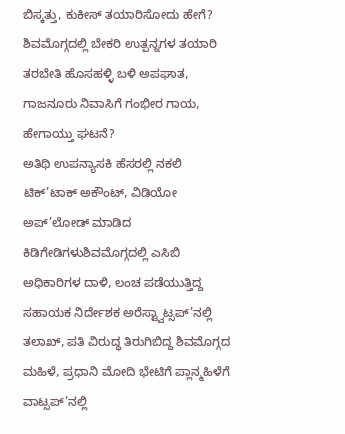ಬಿಸ್ಕತ್ತು, ಕುಕೀಸ್ ತಯಾರಿಸೋದು ಹೇಗೆ? ಶಿವಮೊಗ್ಗದಲ್ಲಿ ಬೇಕರಿ ಉತ್ಪನ್ನಗಳ ತಯಾರಿ ತರಬೇತಿ ಹೊಸಹಳ್ಳಿ ಬಳಿ ಅಪಘಾತ, ಗಾಜನೂರು ನಿವಾಸಿಗೆ ಗಂಭೀರ ಗಾಯ, ಹೇಗಾಯ್ತು ಘಟನೆ?
ಅತಿಥಿ ಉಪನ್ಯಾಸಕಿ ಹೆಸರಲ್ಲಿ ನಕಲಿ ಟಿಕ್’ಟಾಕ್ ಅಕೌಂಟ್, ವಿಡಿಯೋ ಅಪ್’ಲೋಡ್ ಮಾಡಿದ ಕಿಡಿಗೇಡಿಗಳುಶಿವಮೊಗ್ಗದಲ್ಲಿ ಎಸಿಬಿ ಅಧಿಕಾರಿಗಳ ದಾಳಿ, ಲಂಚ ಪಡೆಯುತ್ತಿದ್ದ ಸಹಾಯಕ ನಿರ್ದೇಶಕ ಅರೆಸ್ಟ್ವಾಟ್ಸಪ್’ನಲ್ಲಿ ತಲಾಖ್, ಪತಿ ವಿರುದ್ಧ ತಿರುಗಿಬಿದ್ದ ಶಿವಮೊಗ್ಗದ ಮಹಿಳೆ, ಪ್ರಧಾನಿ ಮೋದಿ ಭೇಟಿಗೆ ಪ್ಲಾನ್ಮಹಿಳೆಗೆ ವಾಟ್ಸಪ್’ನಲ್ಲಿ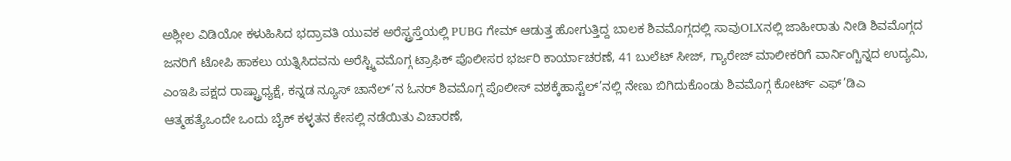ಅಶ್ಲೀಲ ವಿಡಿಯೋ ಕಳುಹಿಸಿದ ಭದ್ರಾವತಿ ಯುವಕ ಅರೆಸ್ಟ್ರಸ್ತೆಯಲ್ಲಿ PUBG ಗೇಮ್ ಆಡುತ್ತ ಹೋಗುತ್ತಿದ್ದ ಬಾಲಕ ಶಿವಮೊಗ್ಗದಲ್ಲಿ ಸಾವುOLXನಲ್ಲಿ ಜಾಹೀರಾತು ನೀಡಿ ಶಿವಮೊಗ್ಗದ ಜನರಿಗೆ ಟೋಪಿ ಹಾಕಲು ಯತ್ನಿಸಿದವನು ಅರೆಸ್ಟ್ಶಿವಮೊಗ್ಗ ಟ್ರಾಫಿಕ್ ಪೊಲೀಸರ ಭರ್ಜರಿ ಕಾರ್ಯಾಚರಣೆ, 41 ಬುಲೆಟ್ ಸೀಜ್, ಗ್ಯಾರೇಜ್ ಮಾಲೀಕರಿಗೆ ವಾರ್ನಿಂಗ್ಚಿನ್ನದ ಉದ್ಯಮಿ, ಎಂಇಪಿ ಪಕ್ಷದ ರಾಷ್ಟ್ರಾಧ್ಯಕ್ಷೆ, ಕನ್ನಡ ನ್ಯೂಸ್ ಚಾನೆಲ್’ನ ಓನರ್ ಶಿವಮೊಗ್ಗ ಪೊಲೀಸ್ ವಶಕ್ಕೆಹಾಸ್ಟೆಲ್’ನಲ್ಲಿ ನೇಣು ಬಿಗಿದುಕೊಂಡು ಶಿವಮೊಗ್ಗ ಕೋರ್ಟ್ ಎಫ್’ಡಿಎ ಆತ್ಮಹತ್ಯೆಒಂದೇ ಒಂದು ಬೈಕ್ ಕಳ್ಳತನ ಕೇಸಲ್ಲಿ ನಡೆಯಿತು ವಿಚಾರಣೆ,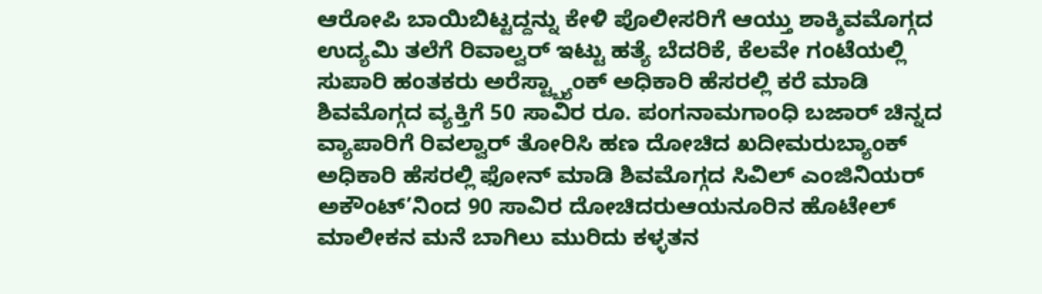ಆರೋಪಿ ಬಾಯಿಬಿಟ್ಟದ್ದನ್ನು ಕೇಳಿ ಪೊಲೀಸರಿಗೆ ಆಯ್ತು ಶಾಕ್ಶಿವಮೊಗ್ಗದ ಉದ್ಯಮಿ ತಲೆಗೆ ರಿವಾಲ್ವರ್ ಇಟ್ಟು ಹತ್ಯೆ ಬೆದರಿಕೆ, ಕೆಲವೇ ಗಂಟೆಯಲ್ಲಿ ಸುಪಾರಿ ಹಂತಕರು ಅರೆಸ್ಟ್ಬ್ಯಾಂಕ್ ಅಧಿಕಾರಿ ಹೆಸರಲ್ಲಿ ಕರೆ ಮಾಡಿ ಶಿವಮೊಗ್ಗದ ವ್ಯಕ್ತಿಗೆ 50 ಸಾವಿರ ರೂ. ಪಂಗನಾಮಗಾಂಧಿ ಬಜಾರ್ ಚಿನ್ನದ ವ್ಯಾಪಾರಿಗೆ ರಿವಲ್ವಾರ್ ತೋರಿಸಿ ಹಣ ದೋಚಿದ ಖದೀಮರುಬ್ಯಾಂಕ್ ಅಧಿಕಾರಿ ಹೆಸರಲ್ಲಿ ಫೋನ್ ಮಾಡಿ ಶಿವಮೊಗ್ಗದ ಸಿವಿಲ್ ಎಂಜಿನಿಯರ್ ಅಕೌಂಟ್’ನಿಂದ 90 ಸಾವಿರ ದೋಚಿದರುಆಯನೂರಿನ ಹೊಟೇಲ್ ಮಾಲೀಕನ ಮನೆ ಬಾಗಿಲು ಮುರಿದು ಕಳ್ಳತನ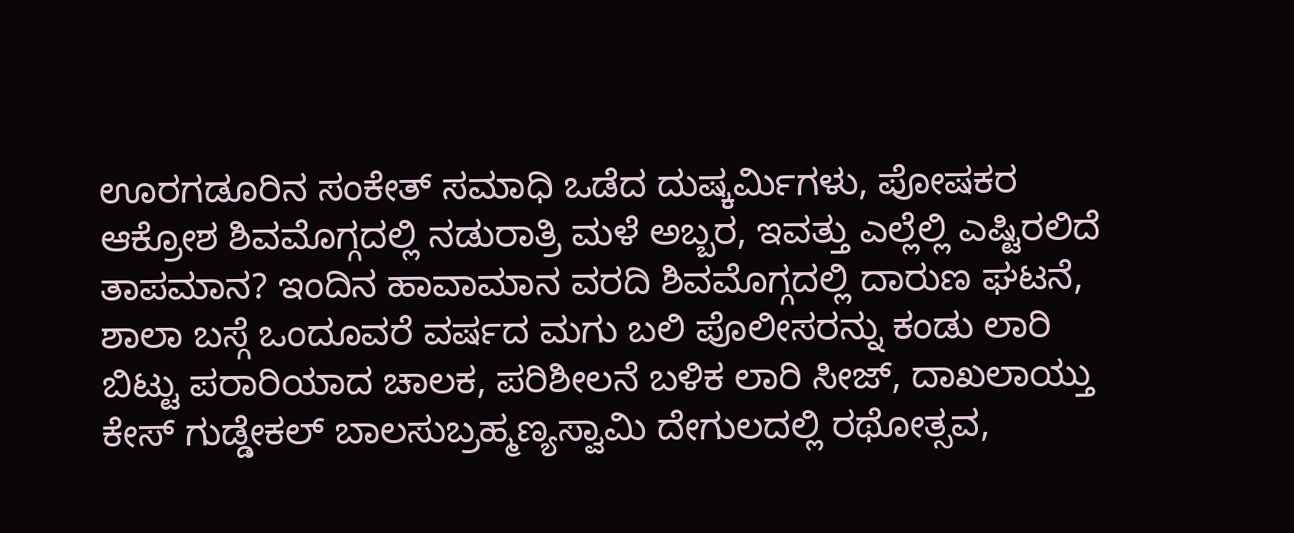ಊರಗಡೂರಿನ ಸಂಕೇತ್ ಸಮಾಧಿ ಒಡೆದ ದುಷ್ಕರ್ಮಿಗಳು, ಪೋಷಕರ ಆಕ್ರೋಶ ಶಿವಮೊಗ್ಗದಲ್ಲಿ ನಡುರಾತ್ರಿ ಮಳೆ ಅಬ್ಬರ, ಇವತ್ತು ಎಲ್ಲೆಲ್ಲಿ ಎಷ್ಟಿರಲಿದೆ ತಾಪಮಾನ? ಇಂದಿನ ಹಾವಾಮಾನ ವರದಿ ಶಿವಮೊಗ್ಗದಲ್ಲಿ ದಾರುಣ ಘಟನೆ, ಶಾಲಾ ಬಸ್ಗೆ ಒಂದೂವರೆ ವರ್ಷದ ಮಗು ಬಲಿ ಪೊಲೀಸರನ್ನು ಕಂಡು ಲಾರಿ ಬಿಟ್ಟು ಪರಾರಿಯಾದ ಚಾಲಕ, ಪರಿಶೀಲನೆ ಬಳಿಕ ಲಾರಿ ಸೀಜ್, ದಾಖಲಾಯ್ತು ಕೇಸ್ ಗುಡ್ಡೇಕಲ್ ಬಾಲಸುಬ್ರಹ್ಮಣ್ಯಸ್ವಾಮಿ ದೇಗುಲದಲ್ಲಿ ರಥೋತ್ಸವ,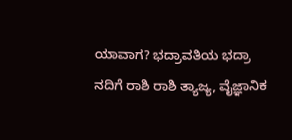ಯಾವಾಗ? ಭದ್ರಾವತಿಯ ಭದ್ರಾ ನದಿಗೆ ರಾಶಿ ರಾಶಿ ತ್ಯಾಜ್ಯ, ವೈಜ್ಞಾನಿಕ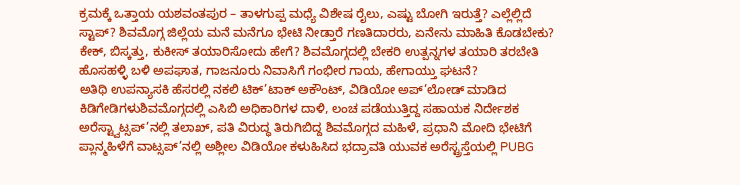ಕ್ರಮಕ್ಕೆ ಒತ್ತಾಯ ಯಶವಂತಪುರ – ತಾಳಗುಪ್ಪ ಮಧ್ಯೆ ವಿಶೇಷ ರೈಲು, ಎಷ್ಟು ಬೋಗಿ ಇರುತ್ತೆ? ಎಲ್ಲೆಲ್ಲಿದೆ ಸ್ಟಾಪ್? ಶಿವಮೊಗ್ಗ ಜಿಲ್ಲೆಯ ಮನೆ ಮನೆಗೂ ಭೇಟಿ ನೀಡ್ತಾರೆ ಗಣತಿದಾರರು, ಏನೇನು ಮಾಹಿತಿ ಕೊಡಬೇಕು? ಕೇಕ್, ಬಿಸ್ಕತ್ತು, ಕುಕೀಸ್ ತಯಾರಿಸೋದು ಹೇಗೆ? ಶಿವಮೊಗ್ಗದಲ್ಲಿ ಬೇಕರಿ ಉತ್ಪನ್ನಗಳ ತಯಾರಿ ತರಬೇತಿ ಹೊಸಹಳ್ಳಿ ಬಳಿ ಅಪಘಾತ, ಗಾಜನೂರು ನಿವಾಸಿಗೆ ಗಂಭೀರ ಗಾಯ, ಹೇಗಾಯ್ತು ಘಟನೆ?
ಅತಿಥಿ ಉಪನ್ಯಾಸಕಿ ಹೆಸರಲ್ಲಿ ನಕಲಿ ಟಿಕ್’ಟಾಕ್ ಅಕೌಂಟ್, ವಿಡಿಯೋ ಅಪ್’ಲೋಡ್ ಮಾಡಿದ ಕಿಡಿಗೇಡಿಗಳುಶಿವಮೊಗ್ಗದಲ್ಲಿ ಎಸಿಬಿ ಅಧಿಕಾರಿಗಳ ದಾಳಿ, ಲಂಚ ಪಡೆಯುತ್ತಿದ್ದ ಸಹಾಯಕ ನಿರ್ದೇಶಕ ಅರೆಸ್ಟ್ವಾಟ್ಸಪ್’ನಲ್ಲಿ ತಲಾಖ್, ಪತಿ ವಿರುದ್ಧ ತಿರುಗಿಬಿದ್ದ ಶಿವಮೊಗ್ಗದ ಮಹಿಳೆ, ಪ್ರಧಾನಿ ಮೋದಿ ಭೇಟಿಗೆ ಪ್ಲಾನ್ಮಹಿಳೆಗೆ ವಾಟ್ಸಪ್’ನಲ್ಲಿ ಅಶ್ಲೀಲ ವಿಡಿಯೋ ಕಳುಹಿಸಿದ ಭದ್ರಾವತಿ ಯುವಕ ಅರೆಸ್ಟ್ರಸ್ತೆಯಲ್ಲಿ PUBG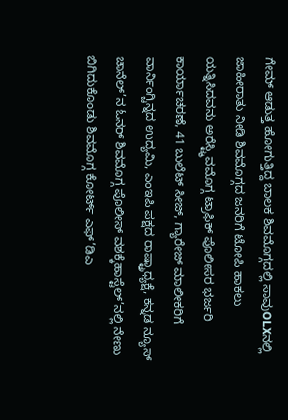ಗೇಮ್ ಆಡುತ್ತ ಹೋಗುತ್ತಿದ್ದ ಬಾಲಕ ಶಿವಮೊಗ್ಗದಲ್ಲಿ ಸಾವುOLXನಲ್ಲಿ ಜಾಹೀರಾತು ನೀಡಿ ಶಿವಮೊಗ್ಗದ ಜನರಿಗೆ ಟೋಪಿ ಹಾಕಲು ಯತ್ನಿಸಿದವನು ಅರೆಸ್ಟ್ಶಿವಮೊಗ್ಗ ಟ್ರಾಫಿಕ್ ಪೊಲೀಸರ ಭರ್ಜರಿ ಕಾರ್ಯಾಚರಣೆ, 41 ಬುಲೆಟ್ ಸೀಜ್, ಗ್ಯಾರೇಜ್ ಮಾಲೀಕರಿಗೆ ವಾರ್ನಿಂಗ್ಚಿನ್ನದ ಉದ್ಯಮಿ, ಎಂಇಪಿ ಪಕ್ಷದ ರಾಷ್ಟ್ರಾಧ್ಯಕ್ಷೆ, ಕನ್ನಡ ನ್ಯೂಸ್ ಚಾನೆಲ್’ನ ಓನರ್ ಶಿವಮೊಗ್ಗ ಪೊಲೀಸ್ ವಶಕ್ಕೆಹಾಸ್ಟೆಲ್’ನಲ್ಲಿ ನೇಣು ಬಿಗಿದುಕೊಂಡು ಶಿವಮೊಗ್ಗ ಕೋರ್ಟ್ ಎಫ್’ಡಿಎ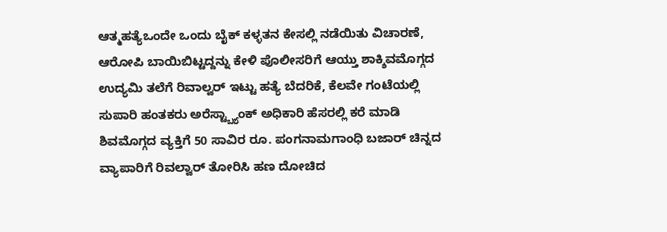ಆತ್ಮಹತ್ಯೆಒಂದೇ ಒಂದು ಬೈಕ್ ಕಳ್ಳತನ ಕೇಸಲ್ಲಿ ನಡೆಯಿತು ವಿಚಾರಣೆ, ಆರೋಪಿ ಬಾಯಿಬಿಟ್ಟದ್ದನ್ನು ಕೇಳಿ ಪೊಲೀಸರಿಗೆ ಆಯ್ತು ಶಾಕ್ಶಿವಮೊಗ್ಗದ ಉದ್ಯಮಿ ತಲೆಗೆ ರಿವಾಲ್ವರ್ ಇಟ್ಟು ಹತ್ಯೆ ಬೆದರಿಕೆ, ಕೆಲವೇ ಗಂಟೆಯಲ್ಲಿ ಸುಪಾರಿ ಹಂತಕರು ಅರೆಸ್ಟ್ಬ್ಯಾಂಕ್ ಅಧಿಕಾರಿ ಹೆಸರಲ್ಲಿ ಕರೆ ಮಾಡಿ ಶಿವಮೊಗ್ಗದ ವ್ಯಕ್ತಿಗೆ 50 ಸಾವಿರ ರೂ. ಪಂಗನಾಮಗಾಂಧಿ ಬಜಾರ್ ಚಿನ್ನದ ವ್ಯಾಪಾರಿಗೆ ರಿವಲ್ವಾರ್ ತೋರಿಸಿ ಹಣ ದೋಚಿದ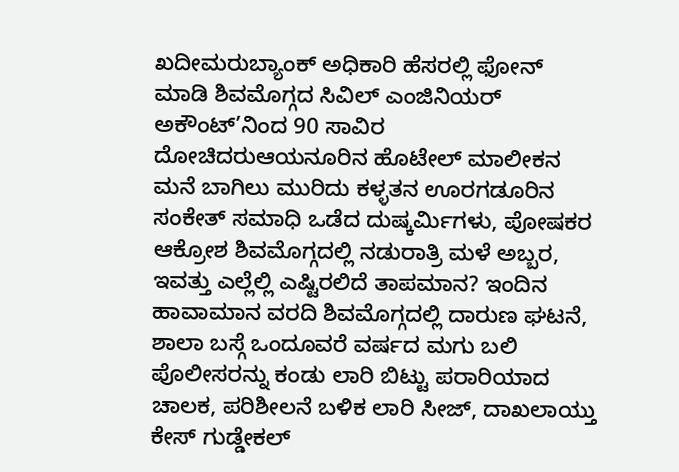ಖದೀಮರುಬ್ಯಾಂಕ್ ಅಧಿಕಾರಿ ಹೆಸರಲ್ಲಿ ಫೋನ್ ಮಾಡಿ ಶಿವಮೊಗ್ಗದ ಸಿವಿಲ್ ಎಂಜಿನಿಯರ್ ಅಕೌಂಟ್’ನಿಂದ 90 ಸಾವಿರ ದೋಚಿದರುಆಯನೂರಿನ ಹೊಟೇಲ್ ಮಾಲೀಕನ ಮನೆ ಬಾಗಿಲು ಮುರಿದು ಕಳ್ಳತನ ಊರಗಡೂರಿನ ಸಂಕೇತ್ ಸಮಾಧಿ ಒಡೆದ ದುಷ್ಕರ್ಮಿಗಳು, ಪೋಷಕರ ಆಕ್ರೋಶ ಶಿವಮೊಗ್ಗದಲ್ಲಿ ನಡುರಾತ್ರಿ ಮಳೆ ಅಬ್ಬರ, ಇವತ್ತು ಎಲ್ಲೆಲ್ಲಿ ಎಷ್ಟಿರಲಿದೆ ತಾಪಮಾನ? ಇಂದಿನ ಹಾವಾಮಾನ ವರದಿ ಶಿವಮೊಗ್ಗದಲ್ಲಿ ದಾರುಣ ಘಟನೆ, ಶಾಲಾ ಬಸ್ಗೆ ಒಂದೂವರೆ ವರ್ಷದ ಮಗು ಬಲಿ ಪೊಲೀಸರನ್ನು ಕಂಡು ಲಾರಿ ಬಿಟ್ಟು ಪರಾರಿಯಾದ ಚಾಲಕ, ಪರಿಶೀಲನೆ ಬಳಿಕ ಲಾರಿ ಸೀಜ್, ದಾಖಲಾಯ್ತು ಕೇಸ್ ಗುಡ್ಡೇಕಲ್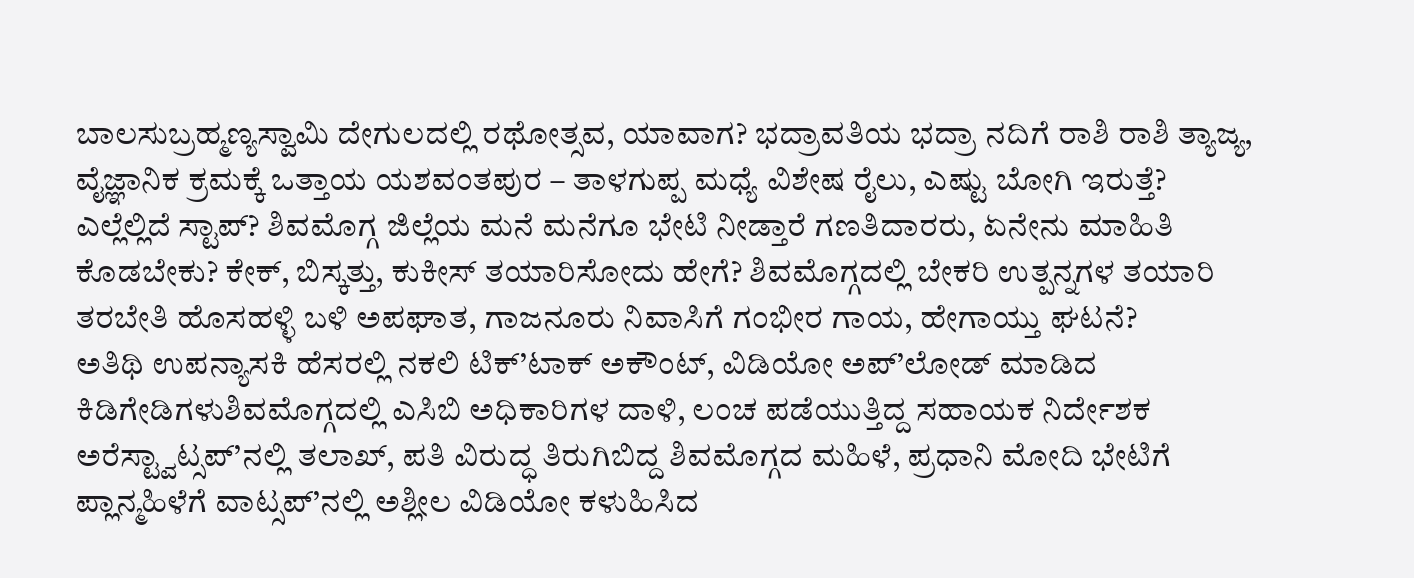ಬಾಲಸುಬ್ರಹ್ಮಣ್ಯಸ್ವಾಮಿ ದೇಗುಲದಲ್ಲಿ ರಥೋತ್ಸವ, ಯಾವಾಗ? ಭದ್ರಾವತಿಯ ಭದ್ರಾ ನದಿಗೆ ರಾಶಿ ರಾಶಿ ತ್ಯಾಜ್ಯ, ವೈಜ್ಞಾನಿಕ ಕ್ರಮಕ್ಕೆ ಒತ್ತಾಯ ಯಶವಂತಪುರ – ತಾಳಗುಪ್ಪ ಮಧ್ಯೆ ವಿಶೇಷ ರೈಲು, ಎಷ್ಟು ಬೋಗಿ ಇರುತ್ತೆ? ಎಲ್ಲೆಲ್ಲಿದೆ ಸ್ಟಾಪ್? ಶಿವಮೊಗ್ಗ ಜಿಲ್ಲೆಯ ಮನೆ ಮನೆಗೂ ಭೇಟಿ ನೀಡ್ತಾರೆ ಗಣತಿದಾರರು, ಏನೇನು ಮಾಹಿತಿ ಕೊಡಬೇಕು? ಕೇಕ್, ಬಿಸ್ಕತ್ತು, ಕುಕೀಸ್ ತಯಾರಿಸೋದು ಹೇಗೆ? ಶಿವಮೊಗ್ಗದಲ್ಲಿ ಬೇಕರಿ ಉತ್ಪನ್ನಗಳ ತಯಾರಿ ತರಬೇತಿ ಹೊಸಹಳ್ಳಿ ಬಳಿ ಅಪಘಾತ, ಗಾಜನೂರು ನಿವಾಸಿಗೆ ಗಂಭೀರ ಗಾಯ, ಹೇಗಾಯ್ತು ಘಟನೆ?
ಅತಿಥಿ ಉಪನ್ಯಾಸಕಿ ಹೆಸರಲ್ಲಿ ನಕಲಿ ಟಿಕ್’ಟಾಕ್ ಅಕೌಂಟ್, ವಿಡಿಯೋ ಅಪ್’ಲೋಡ್ ಮಾಡಿದ ಕಿಡಿಗೇಡಿಗಳುಶಿವಮೊಗ್ಗದಲ್ಲಿ ಎಸಿಬಿ ಅಧಿಕಾರಿಗಳ ದಾಳಿ, ಲಂಚ ಪಡೆಯುತ್ತಿದ್ದ ಸಹಾಯಕ ನಿರ್ದೇಶಕ ಅರೆಸ್ಟ್ವಾಟ್ಸಪ್’ನಲ್ಲಿ ತಲಾಖ್, ಪತಿ ವಿರುದ್ಧ ತಿರುಗಿಬಿದ್ದ ಶಿವಮೊಗ್ಗದ ಮಹಿಳೆ, ಪ್ರಧಾನಿ ಮೋದಿ ಭೇಟಿಗೆ ಪ್ಲಾನ್ಮಹಿಳೆಗೆ ವಾಟ್ಸಪ್’ನಲ್ಲಿ ಅಶ್ಲೀಲ ವಿಡಿಯೋ ಕಳುಹಿಸಿದ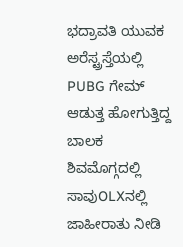ಭದ್ರಾವತಿ ಯುವಕ ಅರೆಸ್ಟ್ರಸ್ತೆಯಲ್ಲಿ PUBG ಗೇಮ್ ಆಡುತ್ತ ಹೋಗುತ್ತಿದ್ದ ಬಾಲಕ ಶಿವಮೊಗ್ಗದಲ್ಲಿ ಸಾವುOLXನಲ್ಲಿ ಜಾಹೀರಾತು ನೀಡಿ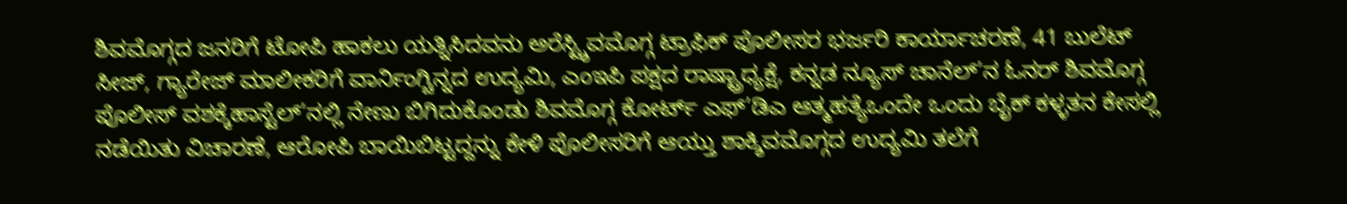ಶಿವಮೊಗ್ಗದ ಜನರಿಗೆ ಟೋಪಿ ಹಾಕಲು ಯತ್ನಿಸಿದವನು ಅರೆಸ್ಟ್ಶಿವಮೊಗ್ಗ ಟ್ರಾಫಿಕ್ ಪೊಲೀಸರ ಭರ್ಜರಿ ಕಾರ್ಯಾಚರಣೆ, 41 ಬುಲೆಟ್ ಸೀಜ್, ಗ್ಯಾರೇಜ್ ಮಾಲೀಕರಿಗೆ ವಾರ್ನಿಂಗ್ಚಿನ್ನದ ಉದ್ಯಮಿ, ಎಂಇಪಿ ಪಕ್ಷದ ರಾಷ್ಟ್ರಾಧ್ಯಕ್ಷೆ, ಕನ್ನಡ ನ್ಯೂಸ್ ಚಾನೆಲ್’ನ ಓನರ್ ಶಿವಮೊಗ್ಗ ಪೊಲೀಸ್ ವಶಕ್ಕೆಹಾಸ್ಟೆಲ್’ನಲ್ಲಿ ನೇಣು ಬಿಗಿದುಕೊಂಡು ಶಿವಮೊಗ್ಗ ಕೋರ್ಟ್ ಎಫ್’ಡಿಎ ಆತ್ಮಹತ್ಯೆಒಂದೇ ಒಂದು ಬೈಕ್ ಕಳ್ಳತನ ಕೇಸಲ್ಲಿ ನಡೆಯಿತು ವಿಚಾರಣೆ, ಆರೋಪಿ ಬಾಯಿಬಿಟ್ಟದ್ದನ್ನು ಕೇಳಿ ಪೊಲೀಸರಿಗೆ ಆಯ್ತು ಶಾಕ್ಶಿವಮೊಗ್ಗದ ಉದ್ಯಮಿ ತಲೆಗೆ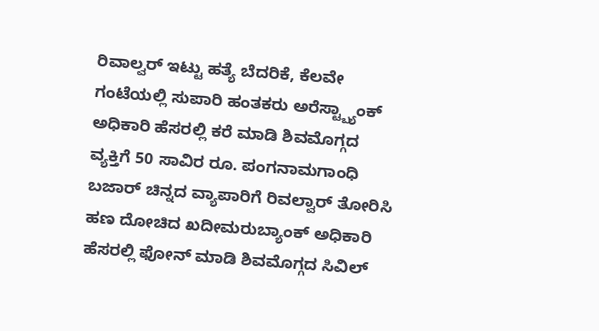ರಿವಾಲ್ವರ್ ಇಟ್ಟು ಹತ್ಯೆ ಬೆದರಿಕೆ, ಕೆಲವೇ ಗಂಟೆಯಲ್ಲಿ ಸುಪಾರಿ ಹಂತಕರು ಅರೆಸ್ಟ್ಬ್ಯಾಂಕ್ ಅಧಿಕಾರಿ ಹೆಸರಲ್ಲಿ ಕರೆ ಮಾಡಿ ಶಿವಮೊಗ್ಗದ ವ್ಯಕ್ತಿಗೆ 50 ಸಾವಿರ ರೂ. ಪಂಗನಾಮಗಾಂಧಿ ಬಜಾರ್ ಚಿನ್ನದ ವ್ಯಾಪಾರಿಗೆ ರಿವಲ್ವಾರ್ ತೋರಿಸಿ ಹಣ ದೋಚಿದ ಖದೀಮರುಬ್ಯಾಂಕ್ ಅಧಿಕಾರಿ ಹೆಸರಲ್ಲಿ ಫೋನ್ ಮಾಡಿ ಶಿವಮೊಗ್ಗದ ಸಿವಿಲ್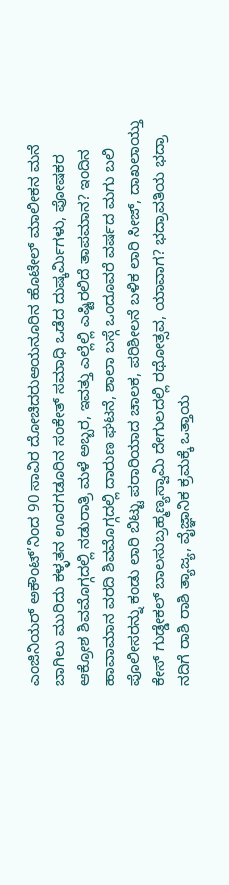ಎಂಜಿನಿಯರ್ ಅಕೌಂಟ್’ನಿಂದ 90 ಸಾವಿರ ದೋಚಿದರುಆಯನೂರಿನ ಹೊಟೇಲ್ ಮಾಲೀಕನ ಮನೆ ಬಾಗಿಲು ಮುರಿದು ಕಳ್ಳತನ ಊರಗಡೂರಿನ ಸಂಕೇತ್ ಸಮಾಧಿ ಒಡೆದ ದುಷ್ಕರ್ಮಿಗಳು, ಪೋಷಕರ ಆಕ್ರೋಶ ಶಿವಮೊಗ್ಗದಲ್ಲಿ ನಡುರಾತ್ರಿ ಮಳೆ ಅಬ್ಬರ, ಇವತ್ತು ಎಲ್ಲೆಲ್ಲಿ ಎಷ್ಟಿರಲಿದೆ ತಾಪಮಾನ? ಇಂದಿನ ಹಾವಾಮಾನ ವರದಿ ಶಿವಮೊಗ್ಗದಲ್ಲಿ ದಾರುಣ ಘಟನೆ, ಶಾಲಾ ಬಸ್ಗೆ ಒಂದೂವರೆ ವರ್ಷದ ಮಗು ಬಲಿ ಪೊಲೀಸರನ್ನು ಕಂಡು ಲಾರಿ ಬಿಟ್ಟು ಪರಾರಿಯಾದ ಚಾಲಕ, ಪರಿಶೀಲನೆ ಬಳಿಕ ಲಾರಿ ಸೀಜ್, ದಾಖಲಾಯ್ತು ಕೇಸ್ ಗುಡ್ಡೇಕಲ್ ಬಾಲಸುಬ್ರಹ್ಮಣ್ಯಸ್ವಾಮಿ ದೇಗುಲದಲ್ಲಿ ರಥೋತ್ಸವ, ಯಾವಾಗ? ಭದ್ರಾವತಿಯ ಭದ್ರಾ ನದಿಗೆ ರಾಶಿ ರಾಶಿ ತ್ಯಾಜ್ಯ, ವೈಜ್ಞಾನಿಕ ಕ್ರಮಕ್ಕೆ ಒತ್ತಾಯ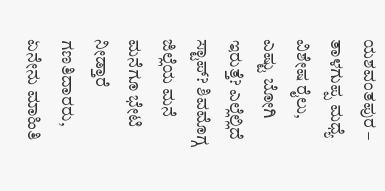ಯಶವಂತಪುರ – ತಾಳಗುಪ್ಪ ಮಧ್ಯೆ ವಿಶೇಷ ರೈಲು, ಎಷ್ಟು ಬೋಗಿ ಇರುತ್ತೆ? ಎಲ್ಲೆಲ್ಲಿದೆ ಸ್ಟಾಪ್? ಶಿವಮೊಗ್ಗ ಜಿಲ್ಲೆಯ ಮನೆ ಮನೆಗೂ ಭೇಟಿ ನೀಡ್ತಾರೆ ಗಣತಿದಾರರು, ಏನೇನು ಮಾಹಿತಿ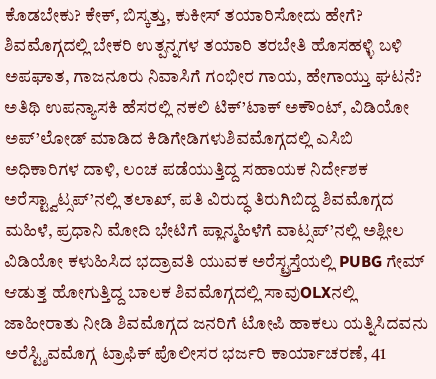ಕೊಡಬೇಕು? ಕೇಕ್, ಬಿಸ್ಕತ್ತು, ಕುಕೀಸ್ ತಯಾರಿಸೋದು ಹೇಗೆ? ಶಿವಮೊಗ್ಗದಲ್ಲಿ ಬೇಕರಿ ಉತ್ಪನ್ನಗಳ ತಯಾರಿ ತರಬೇತಿ ಹೊಸಹಳ್ಳಿ ಬಳಿ ಅಪಘಾತ, ಗಾಜನೂರು ನಿವಾಸಿಗೆ ಗಂಭೀರ ಗಾಯ, ಹೇಗಾಯ್ತು ಘಟನೆ?
ಅತಿಥಿ ಉಪನ್ಯಾಸಕಿ ಹೆಸರಲ್ಲಿ ನಕಲಿ ಟಿಕ್’ಟಾಕ್ ಅಕೌಂಟ್, ವಿಡಿಯೋ ಅಪ್’ಲೋಡ್ ಮಾಡಿದ ಕಿಡಿಗೇಡಿಗಳುಶಿವಮೊಗ್ಗದಲ್ಲಿ ಎಸಿಬಿ ಅಧಿಕಾರಿಗಳ ದಾಳಿ, ಲಂಚ ಪಡೆಯುತ್ತಿದ್ದ ಸಹಾಯಕ ನಿರ್ದೇಶಕ ಅರೆಸ್ಟ್ವಾಟ್ಸಪ್’ನಲ್ಲಿ ತಲಾಖ್, ಪತಿ ವಿರುದ್ಧ ತಿರುಗಿಬಿದ್ದ ಶಿವಮೊಗ್ಗದ ಮಹಿಳೆ, ಪ್ರಧಾನಿ ಮೋದಿ ಭೇಟಿಗೆ ಪ್ಲಾನ್ಮಹಿಳೆಗೆ ವಾಟ್ಸಪ್’ನಲ್ಲಿ ಅಶ್ಲೀಲ ವಿಡಿಯೋ ಕಳುಹಿಸಿದ ಭದ್ರಾವತಿ ಯುವಕ ಅರೆಸ್ಟ್ರಸ್ತೆಯಲ್ಲಿ PUBG ಗೇಮ್ ಆಡುತ್ತ ಹೋಗುತ್ತಿದ್ದ ಬಾಲಕ ಶಿವಮೊಗ್ಗದಲ್ಲಿ ಸಾವುOLXನಲ್ಲಿ ಜಾಹೀರಾತು ನೀಡಿ ಶಿವಮೊಗ್ಗದ ಜನರಿಗೆ ಟೋಪಿ ಹಾಕಲು ಯತ್ನಿಸಿದವನು ಅರೆಸ್ಟ್ಶಿವಮೊಗ್ಗ ಟ್ರಾಫಿಕ್ ಪೊಲೀಸರ ಭರ್ಜರಿ ಕಾರ್ಯಾಚರಣೆ, 41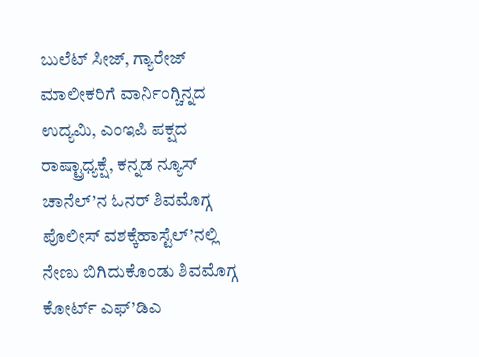ಬುಲೆಟ್ ಸೀಜ್, ಗ್ಯಾರೇಜ್ ಮಾಲೀಕರಿಗೆ ವಾರ್ನಿಂಗ್ಚಿನ್ನದ ಉದ್ಯಮಿ, ಎಂಇಪಿ ಪಕ್ಷದ ರಾಷ್ಟ್ರಾಧ್ಯಕ್ಷೆ, ಕನ್ನಡ ನ್ಯೂಸ್ ಚಾನೆಲ್’ನ ಓನರ್ ಶಿವಮೊಗ್ಗ ಪೊಲೀಸ್ ವಶಕ್ಕೆಹಾಸ್ಟೆಲ್’ನಲ್ಲಿ ನೇಣು ಬಿಗಿದುಕೊಂಡು ಶಿವಮೊಗ್ಗ ಕೋರ್ಟ್ ಎಫ್’ಡಿಎ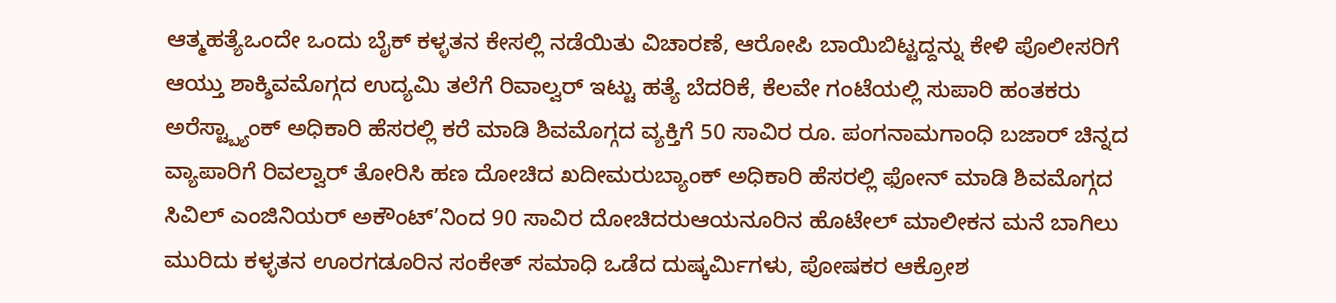ಆತ್ಮಹತ್ಯೆಒಂದೇ ಒಂದು ಬೈಕ್ ಕಳ್ಳತನ ಕೇಸಲ್ಲಿ ನಡೆಯಿತು ವಿಚಾರಣೆ, ಆರೋಪಿ ಬಾಯಿಬಿಟ್ಟದ್ದನ್ನು ಕೇಳಿ ಪೊಲೀಸರಿಗೆ ಆಯ್ತು ಶಾಕ್ಶಿವಮೊಗ್ಗದ ಉದ್ಯಮಿ ತಲೆಗೆ ರಿವಾಲ್ವರ್ ಇಟ್ಟು ಹತ್ಯೆ ಬೆದರಿಕೆ, ಕೆಲವೇ ಗಂಟೆಯಲ್ಲಿ ಸುಪಾರಿ ಹಂತಕರು ಅರೆಸ್ಟ್ಬ್ಯಾಂಕ್ ಅಧಿಕಾರಿ ಹೆಸರಲ್ಲಿ ಕರೆ ಮಾಡಿ ಶಿವಮೊಗ್ಗದ ವ್ಯಕ್ತಿಗೆ 50 ಸಾವಿರ ರೂ. ಪಂಗನಾಮಗಾಂಧಿ ಬಜಾರ್ ಚಿನ್ನದ ವ್ಯಾಪಾರಿಗೆ ರಿವಲ್ವಾರ್ ತೋರಿಸಿ ಹಣ ದೋಚಿದ ಖದೀಮರುಬ್ಯಾಂಕ್ ಅಧಿಕಾರಿ ಹೆಸರಲ್ಲಿ ಫೋನ್ ಮಾಡಿ ಶಿವಮೊಗ್ಗದ ಸಿವಿಲ್ ಎಂಜಿನಿಯರ್ ಅಕೌಂಟ್’ನಿಂದ 90 ಸಾವಿರ ದೋಚಿದರುಆಯನೂರಿನ ಹೊಟೇಲ್ ಮಾಲೀಕನ ಮನೆ ಬಾಗಿಲು ಮುರಿದು ಕಳ್ಳತನ ಊರಗಡೂರಿನ ಸಂಕೇತ್ ಸಮಾಧಿ ಒಡೆದ ದುಷ್ಕರ್ಮಿಗಳು, ಪೋಷಕರ ಆಕ್ರೋಶ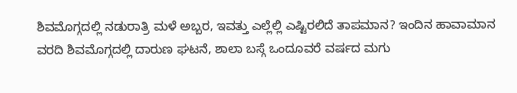ಶಿವಮೊಗ್ಗದಲ್ಲಿ ನಡುರಾತ್ರಿ ಮಳೆ ಅಬ್ಬರ, ಇವತ್ತು ಎಲ್ಲೆಲ್ಲಿ ಎಷ್ಟಿರಲಿದೆ ತಾಪಮಾನ? ಇಂದಿನ ಹಾವಾಮಾನ ವರದಿ ಶಿವಮೊಗ್ಗದಲ್ಲಿ ದಾರುಣ ಘಟನೆ, ಶಾಲಾ ಬಸ್ಗೆ ಒಂದೂವರೆ ವರ್ಷದ ಮಗು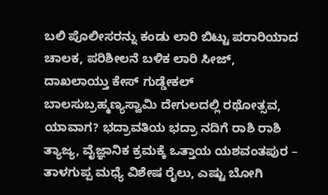ಬಲಿ ಪೊಲೀಸರನ್ನು ಕಂಡು ಲಾರಿ ಬಿಟ್ಟು ಪರಾರಿಯಾದ ಚಾಲಕ, ಪರಿಶೀಲನೆ ಬಳಿಕ ಲಾರಿ ಸೀಜ್, ದಾಖಲಾಯ್ತು ಕೇಸ್ ಗುಡ್ಡೇಕಲ್ ಬಾಲಸುಬ್ರಹ್ಮಣ್ಯಸ್ವಾಮಿ ದೇಗುಲದಲ್ಲಿ ರಥೋತ್ಸವ, ಯಾವಾಗ? ಭದ್ರಾವತಿಯ ಭದ್ರಾ ನದಿಗೆ ರಾಶಿ ರಾಶಿ ತ್ಯಾಜ್ಯ, ವೈಜ್ಞಾನಿಕ ಕ್ರಮಕ್ಕೆ ಒತ್ತಾಯ ಯಶವಂತಪುರ – ತಾಳಗುಪ್ಪ ಮಧ್ಯೆ ವಿಶೇಷ ರೈಲು, ಎಷ್ಟು ಬೋಗಿ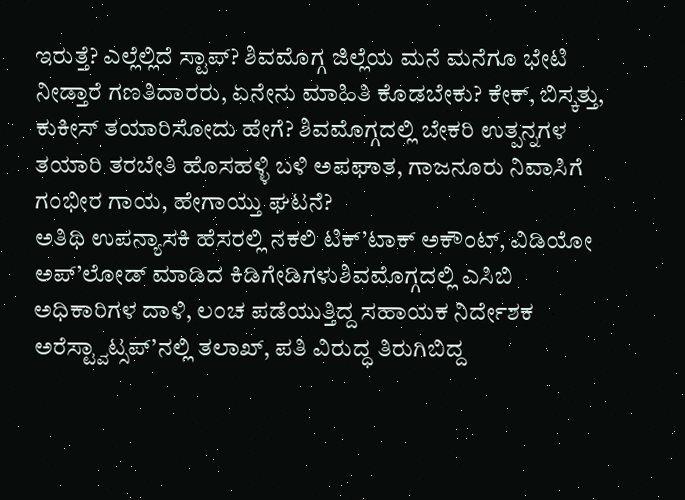ಇರುತ್ತೆ? ಎಲ್ಲೆಲ್ಲಿದೆ ಸ್ಟಾಪ್? ಶಿವಮೊಗ್ಗ ಜಿಲ್ಲೆಯ ಮನೆ ಮನೆಗೂ ಭೇಟಿ ನೀಡ್ತಾರೆ ಗಣತಿದಾರರು, ಏನೇನು ಮಾಹಿತಿ ಕೊಡಬೇಕು? ಕೇಕ್, ಬಿಸ್ಕತ್ತು, ಕುಕೀಸ್ ತಯಾರಿಸೋದು ಹೇಗೆ? ಶಿವಮೊಗ್ಗದಲ್ಲಿ ಬೇಕರಿ ಉತ್ಪನ್ನಗಳ ತಯಾರಿ ತರಬೇತಿ ಹೊಸಹಳ್ಳಿ ಬಳಿ ಅಪಘಾತ, ಗಾಜನೂರು ನಿವಾಸಿಗೆ ಗಂಭೀರ ಗಾಯ, ಹೇಗಾಯ್ತು ಘಟನೆ?
ಅತಿಥಿ ಉಪನ್ಯಾಸಕಿ ಹೆಸರಲ್ಲಿ ನಕಲಿ ಟಿಕ್’ಟಾಕ್ ಅಕೌಂಟ್, ವಿಡಿಯೋ ಅಪ್’ಲೋಡ್ ಮಾಡಿದ ಕಿಡಿಗೇಡಿಗಳುಶಿವಮೊಗ್ಗದಲ್ಲಿ ಎಸಿಬಿ ಅಧಿಕಾರಿಗಳ ದಾಳಿ, ಲಂಚ ಪಡೆಯುತ್ತಿದ್ದ ಸಹಾಯಕ ನಿರ್ದೇಶಕ ಅರೆಸ್ಟ್ವಾಟ್ಸಪ್’ನಲ್ಲಿ ತಲಾಖ್, ಪತಿ ವಿರುದ್ಧ ತಿರುಗಿಬಿದ್ದ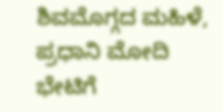ಶಿವಮೊಗ್ಗದ ಮಹಿಳೆ, ಪ್ರಧಾನಿ ಮೋದಿ ಭೇಟಿಗೆ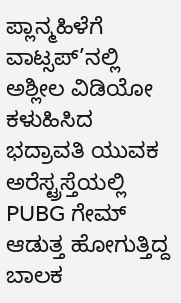ಪ್ಲಾನ್ಮಹಿಳೆಗೆ ವಾಟ್ಸಪ್’ನಲ್ಲಿ ಅಶ್ಲೀಲ ವಿಡಿಯೋ ಕಳುಹಿಸಿದ ಭದ್ರಾವತಿ ಯುವಕ ಅರೆಸ್ಟ್ರಸ್ತೆಯಲ್ಲಿ PUBG ಗೇಮ್ ಆಡುತ್ತ ಹೋಗುತ್ತಿದ್ದ ಬಾಲಕ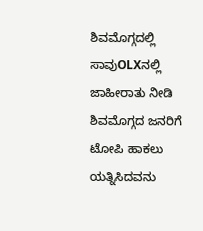ಶಿವಮೊಗ್ಗದಲ್ಲಿ ಸಾವುOLXನಲ್ಲಿ ಜಾಹೀರಾತು ನೀಡಿ ಶಿವಮೊಗ್ಗದ ಜನರಿಗೆ ಟೋಪಿ ಹಾಕಲು ಯತ್ನಿಸಿದವನು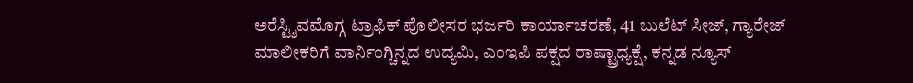ಅರೆಸ್ಟ್ಶಿವಮೊಗ್ಗ ಟ್ರಾಫಿಕ್ ಪೊಲೀಸರ ಭರ್ಜರಿ ಕಾರ್ಯಾಚರಣೆ, 41 ಬುಲೆಟ್ ಸೀಜ್, ಗ್ಯಾರೇಜ್ ಮಾಲೀಕರಿಗೆ ವಾರ್ನಿಂಗ್ಚಿನ್ನದ ಉದ್ಯಮಿ, ಎಂಇಪಿ ಪಕ್ಷದ ರಾಷ್ಟ್ರಾಧ್ಯಕ್ಷೆ, ಕನ್ನಡ ನ್ಯೂಸ್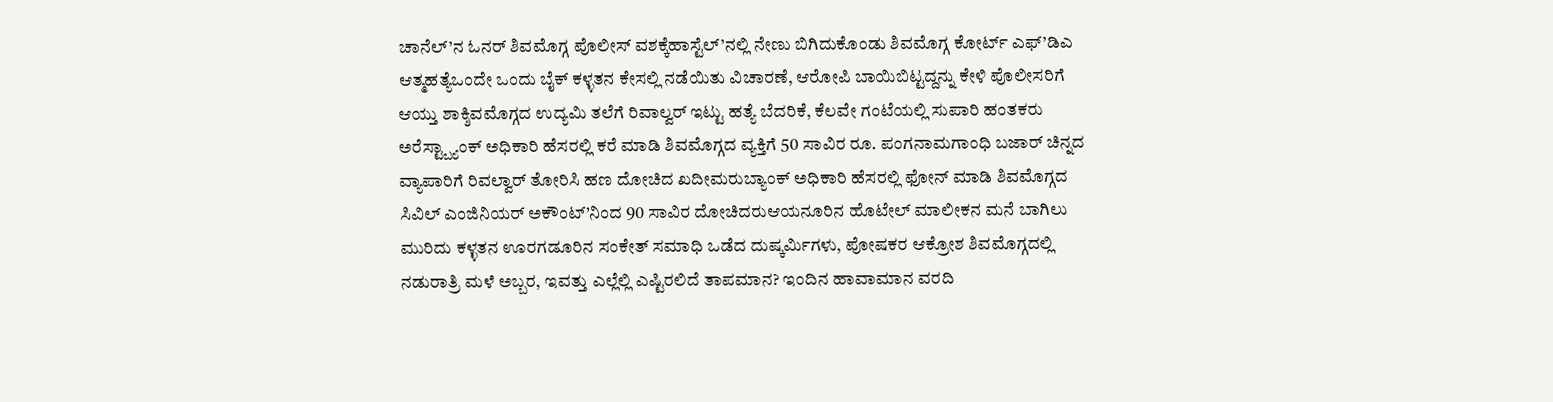ಚಾನೆಲ್’ನ ಓನರ್ ಶಿವಮೊಗ್ಗ ಪೊಲೀಸ್ ವಶಕ್ಕೆಹಾಸ್ಟೆಲ್’ನಲ್ಲಿ ನೇಣು ಬಿಗಿದುಕೊಂಡು ಶಿವಮೊಗ್ಗ ಕೋರ್ಟ್ ಎಫ್’ಡಿಎ ಆತ್ಮಹತ್ಯೆಒಂದೇ ಒಂದು ಬೈಕ್ ಕಳ್ಳತನ ಕೇಸಲ್ಲಿ ನಡೆಯಿತು ವಿಚಾರಣೆ, ಆರೋಪಿ ಬಾಯಿಬಿಟ್ಟದ್ದನ್ನು ಕೇಳಿ ಪೊಲೀಸರಿಗೆ ಆಯ್ತು ಶಾಕ್ಶಿವಮೊಗ್ಗದ ಉದ್ಯಮಿ ತಲೆಗೆ ರಿವಾಲ್ವರ್ ಇಟ್ಟು ಹತ್ಯೆ ಬೆದರಿಕೆ, ಕೆಲವೇ ಗಂಟೆಯಲ್ಲಿ ಸುಪಾರಿ ಹಂತಕರು ಅರೆಸ್ಟ್ಬ್ಯಾಂಕ್ ಅಧಿಕಾರಿ ಹೆಸರಲ್ಲಿ ಕರೆ ಮಾಡಿ ಶಿವಮೊಗ್ಗದ ವ್ಯಕ್ತಿಗೆ 50 ಸಾವಿರ ರೂ. ಪಂಗನಾಮಗಾಂಧಿ ಬಜಾರ್ ಚಿನ್ನದ ವ್ಯಾಪಾರಿಗೆ ರಿವಲ್ವಾರ್ ತೋರಿಸಿ ಹಣ ದೋಚಿದ ಖದೀಮರುಬ್ಯಾಂಕ್ ಅಧಿಕಾರಿ ಹೆಸರಲ್ಲಿ ಫೋನ್ ಮಾಡಿ ಶಿವಮೊಗ್ಗದ ಸಿವಿಲ್ ಎಂಜಿನಿಯರ್ ಅಕೌಂಟ್’ನಿಂದ 90 ಸಾವಿರ ದೋಚಿದರುಆಯನೂರಿನ ಹೊಟೇಲ್ ಮಾಲೀಕನ ಮನೆ ಬಾಗಿಲು ಮುರಿದು ಕಳ್ಳತನ ಊರಗಡೂರಿನ ಸಂಕೇತ್ ಸಮಾಧಿ ಒಡೆದ ದುಷ್ಕರ್ಮಿಗಳು, ಪೋಷಕರ ಆಕ್ರೋಶ ಶಿವಮೊಗ್ಗದಲ್ಲಿ ನಡುರಾತ್ರಿ ಮಳೆ ಅಬ್ಬರ, ಇವತ್ತು ಎಲ್ಲೆಲ್ಲಿ ಎಷ್ಟಿರಲಿದೆ ತಾಪಮಾನ? ಇಂದಿನ ಹಾವಾಮಾನ ವರದಿ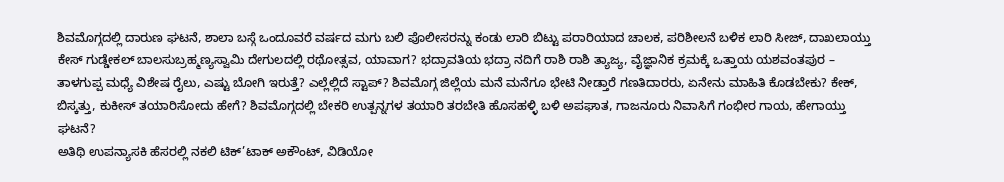ಶಿವಮೊಗ್ಗದಲ್ಲಿ ದಾರುಣ ಘಟನೆ, ಶಾಲಾ ಬಸ್ಗೆ ಒಂದೂವರೆ ವರ್ಷದ ಮಗು ಬಲಿ ಪೊಲೀಸರನ್ನು ಕಂಡು ಲಾರಿ ಬಿಟ್ಟು ಪರಾರಿಯಾದ ಚಾಲಕ, ಪರಿಶೀಲನೆ ಬಳಿಕ ಲಾರಿ ಸೀಜ್, ದಾಖಲಾಯ್ತು ಕೇಸ್ ಗುಡ್ಡೇಕಲ್ ಬಾಲಸುಬ್ರಹ್ಮಣ್ಯಸ್ವಾಮಿ ದೇಗುಲದಲ್ಲಿ ರಥೋತ್ಸವ, ಯಾವಾಗ? ಭದ್ರಾವತಿಯ ಭದ್ರಾ ನದಿಗೆ ರಾಶಿ ರಾಶಿ ತ್ಯಾಜ್ಯ, ವೈಜ್ಞಾನಿಕ ಕ್ರಮಕ್ಕೆ ಒತ್ತಾಯ ಯಶವಂತಪುರ – ತಾಳಗುಪ್ಪ ಮಧ್ಯೆ ವಿಶೇಷ ರೈಲು, ಎಷ್ಟು ಬೋಗಿ ಇರುತ್ತೆ? ಎಲ್ಲೆಲ್ಲಿದೆ ಸ್ಟಾಪ್? ಶಿವಮೊಗ್ಗ ಜಿಲ್ಲೆಯ ಮನೆ ಮನೆಗೂ ಭೇಟಿ ನೀಡ್ತಾರೆ ಗಣತಿದಾರರು, ಏನೇನು ಮಾಹಿತಿ ಕೊಡಬೇಕು? ಕೇಕ್, ಬಿಸ್ಕತ್ತು, ಕುಕೀಸ್ ತಯಾರಿಸೋದು ಹೇಗೆ? ಶಿವಮೊಗ್ಗದಲ್ಲಿ ಬೇಕರಿ ಉತ್ಪನ್ನಗಳ ತಯಾರಿ ತರಬೇತಿ ಹೊಸಹಳ್ಳಿ ಬಳಿ ಅಪಘಾತ, ಗಾಜನೂರು ನಿವಾಸಿಗೆ ಗಂಭೀರ ಗಾಯ, ಹೇಗಾಯ್ತು ಘಟನೆ?
ಅತಿಥಿ ಉಪನ್ಯಾಸಕಿ ಹೆಸರಲ್ಲಿ ನಕಲಿ ಟಿಕ್’ಟಾಕ್ ಅಕೌಂಟ್, ವಿಡಿಯೋ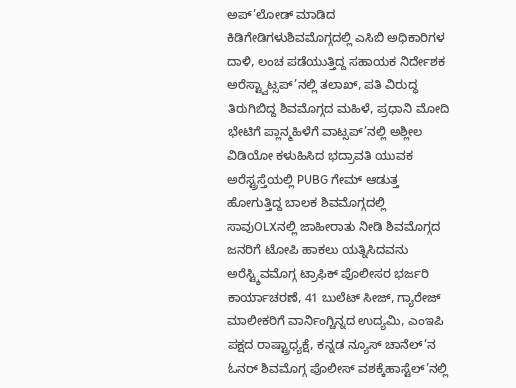ಅಪ್’ಲೋಡ್ ಮಾಡಿದ ಕಿಡಿಗೇಡಿಗಳುಶಿವಮೊಗ್ಗದಲ್ಲಿ ಎಸಿಬಿ ಅಧಿಕಾರಿಗಳ ದಾಳಿ, ಲಂಚ ಪಡೆಯುತ್ತಿದ್ದ ಸಹಾಯಕ ನಿರ್ದೇಶಕ ಅರೆಸ್ಟ್ವಾಟ್ಸಪ್’ನಲ್ಲಿ ತಲಾಖ್, ಪತಿ ವಿರುದ್ಧ ತಿರುಗಿಬಿದ್ದ ಶಿವಮೊಗ್ಗದ ಮಹಿಳೆ, ಪ್ರಧಾನಿ ಮೋದಿ ಭೇಟಿಗೆ ಪ್ಲಾನ್ಮಹಿಳೆಗೆ ವಾಟ್ಸಪ್’ನಲ್ಲಿ ಅಶ್ಲೀಲ ವಿಡಿಯೋ ಕಳುಹಿಸಿದ ಭದ್ರಾವತಿ ಯುವಕ ಅರೆಸ್ಟ್ರಸ್ತೆಯಲ್ಲಿ PUBG ಗೇಮ್ ಆಡುತ್ತ ಹೋಗುತ್ತಿದ್ದ ಬಾಲಕ ಶಿವಮೊಗ್ಗದಲ್ಲಿ ಸಾವುOLXನಲ್ಲಿ ಜಾಹೀರಾತು ನೀಡಿ ಶಿವಮೊಗ್ಗದ ಜನರಿಗೆ ಟೋಪಿ ಹಾಕಲು ಯತ್ನಿಸಿದವನು ಅರೆಸ್ಟ್ಶಿವಮೊಗ್ಗ ಟ್ರಾಫಿಕ್ ಪೊಲೀಸರ ಭರ್ಜರಿ ಕಾರ್ಯಾಚರಣೆ, 41 ಬುಲೆಟ್ ಸೀಜ್, ಗ್ಯಾರೇಜ್ ಮಾಲೀಕರಿಗೆ ವಾರ್ನಿಂಗ್ಚಿನ್ನದ ಉದ್ಯಮಿ, ಎಂಇಪಿ ಪಕ್ಷದ ರಾಷ್ಟ್ರಾಧ್ಯಕ್ಷೆ, ಕನ್ನಡ ನ್ಯೂಸ್ ಚಾನೆಲ್’ನ ಓನರ್ ಶಿವಮೊಗ್ಗ ಪೊಲೀಸ್ ವಶಕ್ಕೆಹಾಸ್ಟೆಲ್’ನಲ್ಲಿ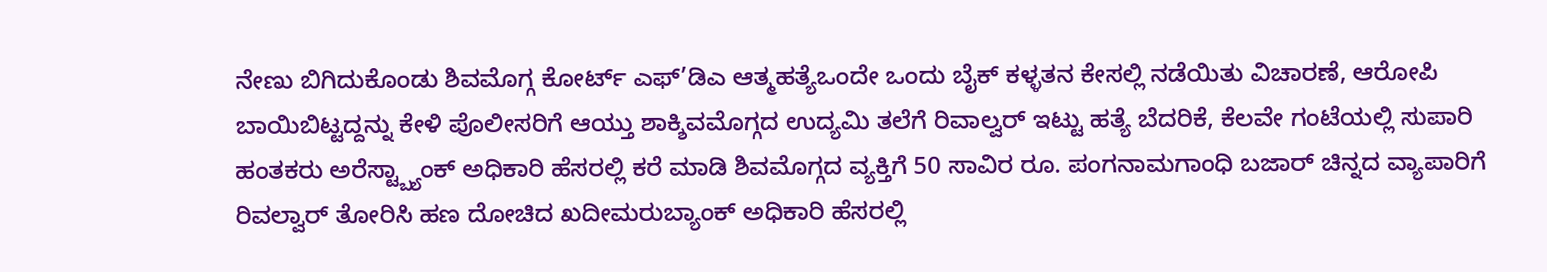ನೇಣು ಬಿಗಿದುಕೊಂಡು ಶಿವಮೊಗ್ಗ ಕೋರ್ಟ್ ಎಫ್’ಡಿಎ ಆತ್ಮಹತ್ಯೆಒಂದೇ ಒಂದು ಬೈಕ್ ಕಳ್ಳತನ ಕೇಸಲ್ಲಿ ನಡೆಯಿತು ವಿಚಾರಣೆ, ಆರೋಪಿ ಬಾಯಿಬಿಟ್ಟದ್ದನ್ನು ಕೇಳಿ ಪೊಲೀಸರಿಗೆ ಆಯ್ತು ಶಾಕ್ಶಿವಮೊಗ್ಗದ ಉದ್ಯಮಿ ತಲೆಗೆ ರಿವಾಲ್ವರ್ ಇಟ್ಟು ಹತ್ಯೆ ಬೆದರಿಕೆ, ಕೆಲವೇ ಗಂಟೆಯಲ್ಲಿ ಸುಪಾರಿ ಹಂತಕರು ಅರೆಸ್ಟ್ಬ್ಯಾಂಕ್ ಅಧಿಕಾರಿ ಹೆಸರಲ್ಲಿ ಕರೆ ಮಾಡಿ ಶಿವಮೊಗ್ಗದ ವ್ಯಕ್ತಿಗೆ 50 ಸಾವಿರ ರೂ. ಪಂಗನಾಮಗಾಂಧಿ ಬಜಾರ್ ಚಿನ್ನದ ವ್ಯಾಪಾರಿಗೆ ರಿವಲ್ವಾರ್ ತೋರಿಸಿ ಹಣ ದೋಚಿದ ಖದೀಮರುಬ್ಯಾಂಕ್ ಅಧಿಕಾರಿ ಹೆಸರಲ್ಲಿ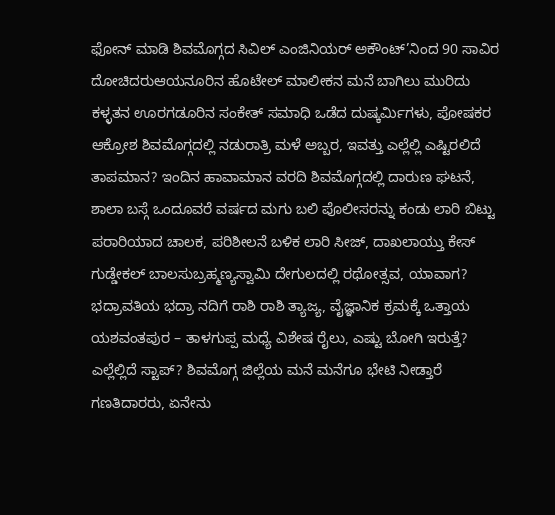ಫೋನ್ ಮಾಡಿ ಶಿವಮೊಗ್ಗದ ಸಿವಿಲ್ ಎಂಜಿನಿಯರ್ ಅಕೌಂಟ್’ನಿಂದ 90 ಸಾವಿರ ದೋಚಿದರುಆಯನೂರಿನ ಹೊಟೇಲ್ ಮಾಲೀಕನ ಮನೆ ಬಾಗಿಲು ಮುರಿದು ಕಳ್ಳತನ ಊರಗಡೂರಿನ ಸಂಕೇತ್ ಸಮಾಧಿ ಒಡೆದ ದುಷ್ಕರ್ಮಿಗಳು, ಪೋಷಕರ ಆಕ್ರೋಶ ಶಿವಮೊಗ್ಗದಲ್ಲಿ ನಡುರಾತ್ರಿ ಮಳೆ ಅಬ್ಬರ, ಇವತ್ತು ಎಲ್ಲೆಲ್ಲಿ ಎಷ್ಟಿರಲಿದೆ ತಾಪಮಾನ? ಇಂದಿನ ಹಾವಾಮಾನ ವರದಿ ಶಿವಮೊಗ್ಗದಲ್ಲಿ ದಾರುಣ ಘಟನೆ, ಶಾಲಾ ಬಸ್ಗೆ ಒಂದೂವರೆ ವರ್ಷದ ಮಗು ಬಲಿ ಪೊಲೀಸರನ್ನು ಕಂಡು ಲಾರಿ ಬಿಟ್ಟು ಪರಾರಿಯಾದ ಚಾಲಕ, ಪರಿಶೀಲನೆ ಬಳಿಕ ಲಾರಿ ಸೀಜ್, ದಾಖಲಾಯ್ತು ಕೇಸ್ ಗುಡ್ಡೇಕಲ್ ಬಾಲಸುಬ್ರಹ್ಮಣ್ಯಸ್ವಾಮಿ ದೇಗುಲದಲ್ಲಿ ರಥೋತ್ಸವ, ಯಾವಾಗ? ಭದ್ರಾವತಿಯ ಭದ್ರಾ ನದಿಗೆ ರಾಶಿ ರಾಶಿ ತ್ಯಾಜ್ಯ, ವೈಜ್ಞಾನಿಕ ಕ್ರಮಕ್ಕೆ ಒತ್ತಾಯ ಯಶವಂತಪುರ – ತಾಳಗುಪ್ಪ ಮಧ್ಯೆ ವಿಶೇಷ ರೈಲು, ಎಷ್ಟು ಬೋಗಿ ಇರುತ್ತೆ? ಎಲ್ಲೆಲ್ಲಿದೆ ಸ್ಟಾಪ್? ಶಿವಮೊಗ್ಗ ಜಿಲ್ಲೆಯ ಮನೆ ಮನೆಗೂ ಭೇಟಿ ನೀಡ್ತಾರೆ ಗಣತಿದಾರರು, ಏನೇನು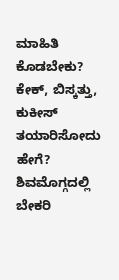ಮಾಹಿತಿ ಕೊಡಬೇಕು? ಕೇಕ್, ಬಿಸ್ಕತ್ತು, ಕುಕೀಸ್ ತಯಾರಿಸೋದು ಹೇಗೆ? ಶಿವಮೊಗ್ಗದಲ್ಲಿ ಬೇಕರಿ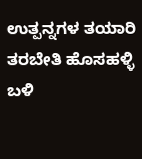ಉತ್ಪನ್ನಗಳ ತಯಾರಿ ತರಬೇತಿ ಹೊಸಹಳ್ಳಿ ಬಳಿ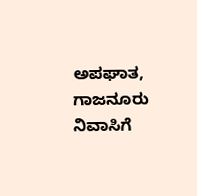ಅಪಘಾತ, ಗಾಜನೂರು ನಿವಾಸಿಗೆ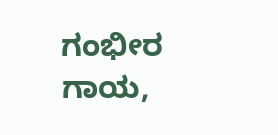ಗಂಭೀರ ಗಾಯ,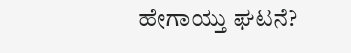ಹೇಗಾಯ್ತು ಘಟನೆ?